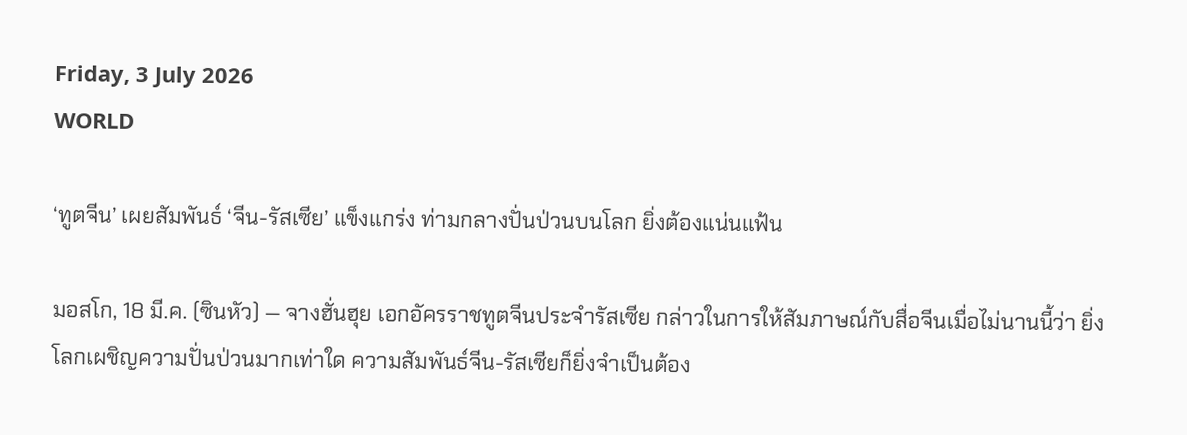Friday, 3 July 2026
WORLD

‘ทูตจีน’ เผยสัมพันธ์ ‘จีน-รัสเซีย’ แข็งแกร่ง ท่ามกลางปั่นป่วนบนโลก ยิ่งต้องแน่นแฟ้น

มอสโก, 18 มี.ค. (ซินหัว) — จางฮั่นฮุย เอกอัครราชทูตจีนประจำรัสเซีย กล่าวในการให้สัมภาษณ์กับสื่อจีนเมื่อไม่นานนี้ว่า ยิ่งโลกเผชิญความปั่นป่วนมากเท่าใด ความสัมพันธ์จีน-รัสเซียก็ยิ่งจำเป็นต้อง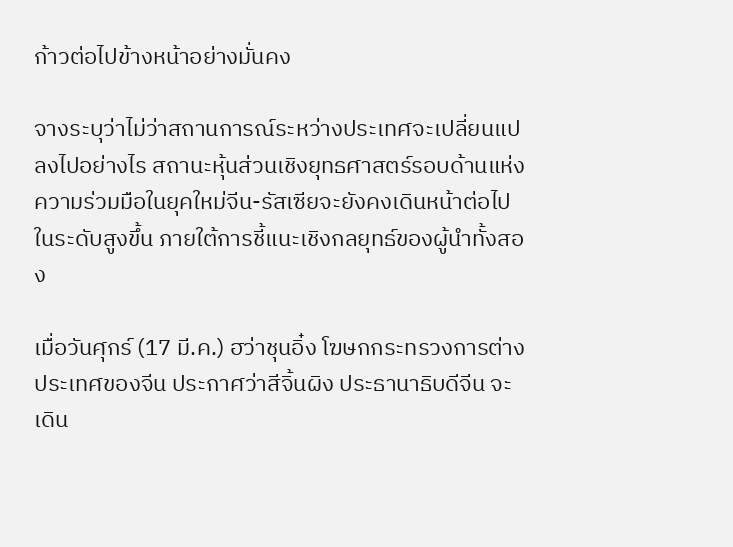ก้าวต่อไปข้างหน้าอย่างมั่นคง

จางระบุว่าไม่ว่าสถานการณ์ระหว่างประเทศจะเปลี่ยนแปลงไปอย่างไร สถานะหุ้นส่วนเชิงยุทธศาสตร์รอบด้านแห่งความร่วมมือในยุคใหม่จีน-รัสเซียจะยังคงเดินหน้าต่อไปในระดับสูงขึ้น ภายใต้การชี้แนะเชิงกลยุทธ์ของผู้นำทั้งสอง

เมื่อวันศุกร์ (17 มี.ค.) ฮว่าชุนอิ๋ง โฆษกกระทรวงการต่างประเทศของจีน ประกาศว่าสีจิ้นผิง ประธานาธิบดีจีน จะเดิน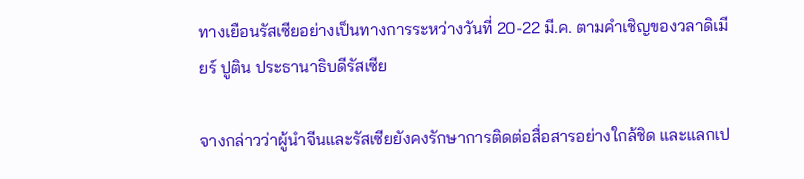ทางเยือนรัสเซียอย่างเป็นทางการระหว่างวันที่ 20-22 มี.ค. ตามคำเชิญของวลาดิเมียร์ ปูติน ประธานาธิบดีรัสเซีย

จางกล่าวว่าผู้นำจีนและรัสเซียยังคงรักษาการติดต่อสื่อสารอย่างใกล้ชิด และแลกเป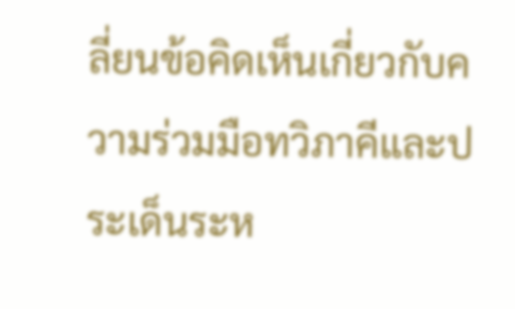ลี่ยนข้อคิดเห็นเกี่ยวกับความร่วมมือทวิภาคีและประเด็นระห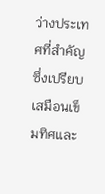ว่างประเทศที่สำคัญ ซึ่งเปรียบเสมือนเข็มทิศและ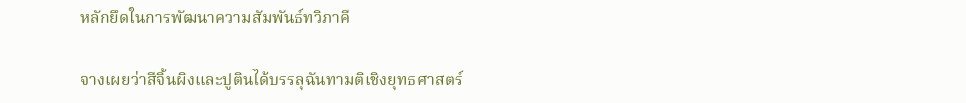หลักยึดในการพัฒนาความสัมพันธ์ทวิภาคี

จางเผยว่าสีจิ้นผิงและปูตินได้บรรลุฉันทามติเชิงยุทธศาสตร์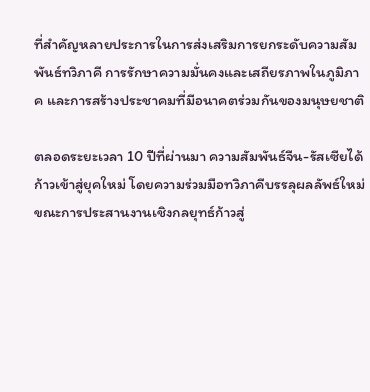ที่สำคัญหลายประการในการส่งเสริมการยกระดับความสัมพันธ์ทวิภาคี การรักษาความมั่นคงและเสถียรภาพในภูมิภาค และการสร้างประชาคมที่มีอนาคตร่วมกันของมนุษยชาติ

ตลอดระยะเวลา 10 ปีที่ผ่านมา ความสัมพันธ์จีน-รัสเซียได้ก้าวเข้าสู่ยุคใหม่ โดยความร่วมมือทวิภาคีบรรลุผลลัพธ์ใหม่ ขณะการประสานงานเชิงกลยุทธ์ก้าวสู่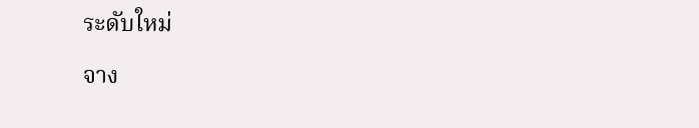ระดับใหม่

จาง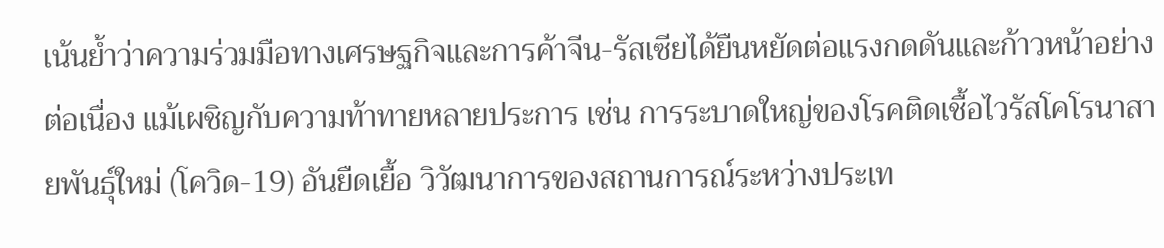เน้นย้ำว่าความร่วมมือทางเศรษฐกิจและการค้าจีน-รัสเซียได้ยืนหยัดต่อแรงกดดันและก้าวหน้าอย่างต่อเนื่อง แม้เผชิญกับความท้าทายหลายประการ เช่น การระบาดใหญ่ของโรคติดเชื้อไวรัสโคโรนาสายพันธุ์ใหม่ (โควิด-19) อันยืดเยื้อ วิวัฒนาการของสถานการณ์ระหว่างประเท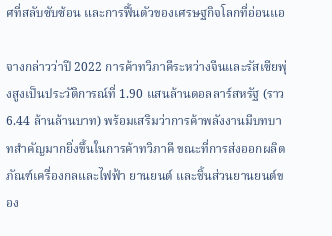ศที่สลับซับซ้อน และการฟื้นตัวของเศรษฐกิจโลกที่อ่อนแอ

จางกล่าวว่าปี 2022 การค้าทวิภาคีระหว่างจีนและรัสเซียพุ่งสูงเป็นประวัติการณ์ที่ 1.90 แสนล้านดอลลาร์สหรัฐ (ราว 6.44 ล้านล้านบาท) พร้อมเสริมว่าการค้าพลังงานมีบทบาทสำคัญมากยิ่งขึ้นในการค้าทวิภาคี ขณะที่การส่งออกผลิตภัณฑ์เครื่องกลและไฟฟ้า ยานยนต์ และชิ้นส่วนยานยนต์ของ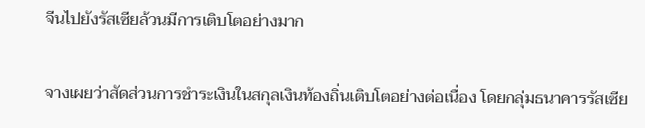จีนไปยังรัสเซียล้วนมีการเติบโตอย่างมาก

จางเผยว่าสัดส่วนการชำระเงินในสกุลเงินท้องถิ่นเติบโตอย่างต่อเนื่อง โดยกลุ่มธนาคารรัสเซีย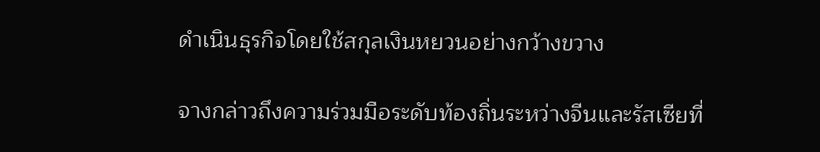ดำเนินธุรกิจโดยใช้สกุลเงินหยวนอย่างกว้างขวาง

จางกล่าวถึงความร่วมมือระดับท้องถิ่นระหว่างจีนและรัสเซียที่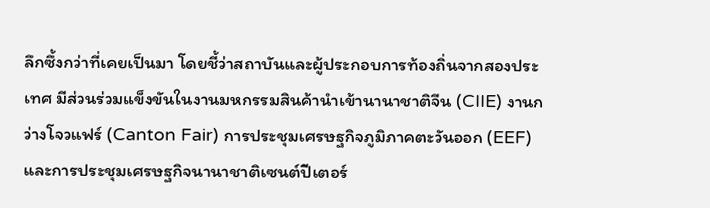ลึกซึ้งกว่าที่เคยเป็นมา โดยชี้ว่าสถาบันและผู้ประกอบการท้องถิ่นจากสองประเทศ มีส่วนร่วมแข็งขันในงานมหกรรมสินค้านำเข้านานาชาติจีน (CIIE) งานกว่างโจวแฟร์ (Canton Fair) การประชุมเศรษฐกิจภูมิภาคตะวันออก (EEF) และการประชุมเศรษฐกิจนานาชาติเซนต์ปีเตอร์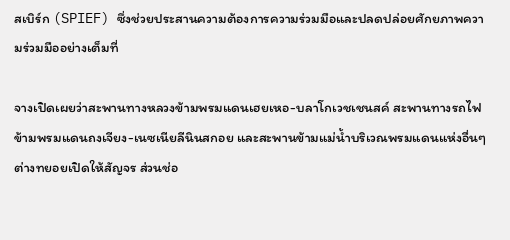สเบิร์ก (SPIEF) ซึ่งช่วยประสานความต้องการความร่วมมือและปลดปล่อยศักยภาพความร่วมมืออย่างเต็มที่

จางเปิดเผยว่าสะพานทางหลวงข้ามพรมแดนเฮยเหอ-บลาโกเวชเชนสค์ สะพานทางรถไฟข้ามพรมแดนถงเจียง-เนซเนียลีนินสกอย และสะพานข้ามแม่น้ำบริเวณพรมแดนแห่งอื่นๆ ต่างทยอยเปิดให้สัญจร ส่วนช่อ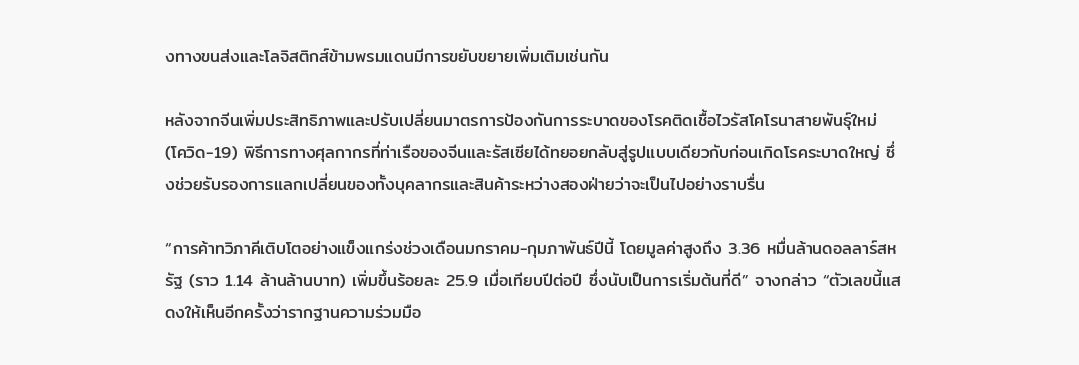งทางขนส่งและโลจิสติกส์ข้ามพรมแดนมีการขยับขยายเพิ่มเติมเช่นกัน

หลังจากจีนเพิ่มประสิทธิภาพและปรับเปลี่ยนมาตรการป้องกันการระบาดของโรคติดเชื้อไวรัสโคโรนาสายพันธุ์ใหม่ (โควิด-19) พิธีการทางศุลกากรที่ท่าเรือของจีนและรัสเซียได้ทยอยกลับสู่รูปแบบเดียวกับก่อนเกิดโรคระบาดใหญ่ ซึ่งช่วยรับรองการแลกเปลี่ยนของทั้งบุคลากรและสินค้าระหว่างสองฝ่ายว่าจะเป็นไปอย่างราบรื่น

“การค้าทวิภาคีเติบโตอย่างแข็งแกร่งช่วงเดือนมกราคม-กุมภาพันธ์ปีนี้ โดยมูลค่าสูงถึง 3.36 หมื่นล้านดอลลาร์สหรัฐ (ราว 1.14 ล้านล้านบาท) เพิ่มขึ้นร้อยละ 25.9 เมื่อเทียบปีต่อปี ซึ่งนับเป็นการเริ่มต้นที่ดี” จางกล่าว “ตัวเลขนี้แสดงให้เห็นอีกครั้งว่ารากฐานความร่วมมือ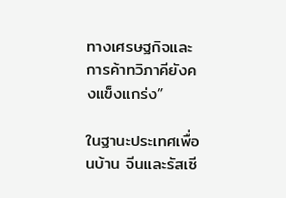ทางเศรษฐกิจและการค้าทวิภาคียังคงแข็งแกร่ง”

ในฐานะประเทศเพื่อนบ้าน จีนและรัสเซี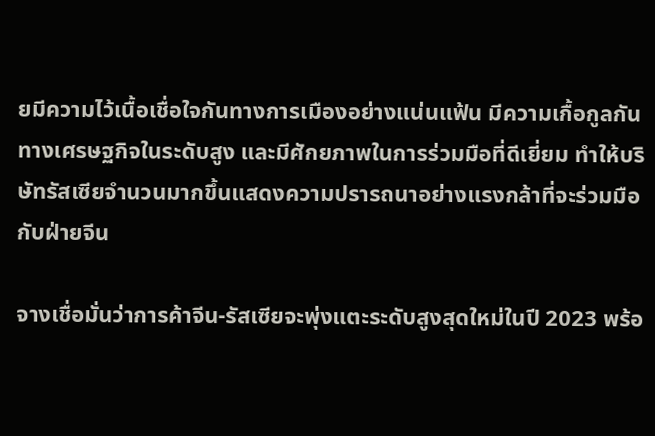ยมีความไว้เนื้อเชื่อใจกันทางการเมืองอย่างแน่นแฟ้น มีความเกื้อกูลกันทางเศรษฐกิจในระดับสูง และมีศักยภาพในการร่วมมือที่ดีเยี่ยม ทำให้บริษัทรัสเซียจำนวนมากขึ้นแสดงความปรารถนาอย่างแรงกล้าที่จะร่วมมือกับฝ่ายจีน

จางเชื่อมั่นว่าการค้าจีน-รัสเซียจะพุ่งแตะระดับสูงสุดใหม่ในปี 2023 พร้อ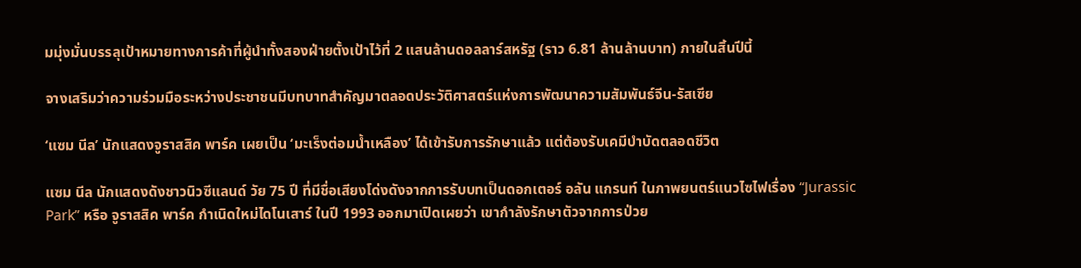มมุ่งมั่นบรรลุเป้าหมายทางการค้าที่ผู้นำทั้งสองฝ่ายตั้งเป้าไว้ที่ 2 แสนล้านดอลลาร์สหรัฐ (ราว 6.81 ล้านล้านบาท) ภายในสิ้นปีนี้

จางเสริมว่าความร่วมมือระหว่างประชาชนมีบทบาทสำคัญมาตลอดประวัติศาสตร์แห่งการพัฒนาความสัมพันธ์จีน-รัสเซีย

‘แซม นีล’ นักแสดงจูราสสิค พาร์ค เผยเป็น ‘มะเร็งต่อมน้ำเหลือง’ ได้เข้ารับการรักษาแล้ว แต่ต้องรับเคมีบำบัดตลอดชีวิต

แซม นีล นักแสดงดังชาวนิวซีแลนด์ วัย 75 ปี ที่มีชื่อเสียงโด่งดังจากการรับบทเป็นดอกเตอร์ อลัน แกรนท์ ในภาพยนตร์แนวไซไฟเรื่อง “Jurassic Park” หรือ จูราสสิค พาร์ค กำเนิดใหม่ไดโนเสาร์ ในปี 1993 ออกมาเปิดเผยว่า เขากำลังรักษาตัวจากการป่วย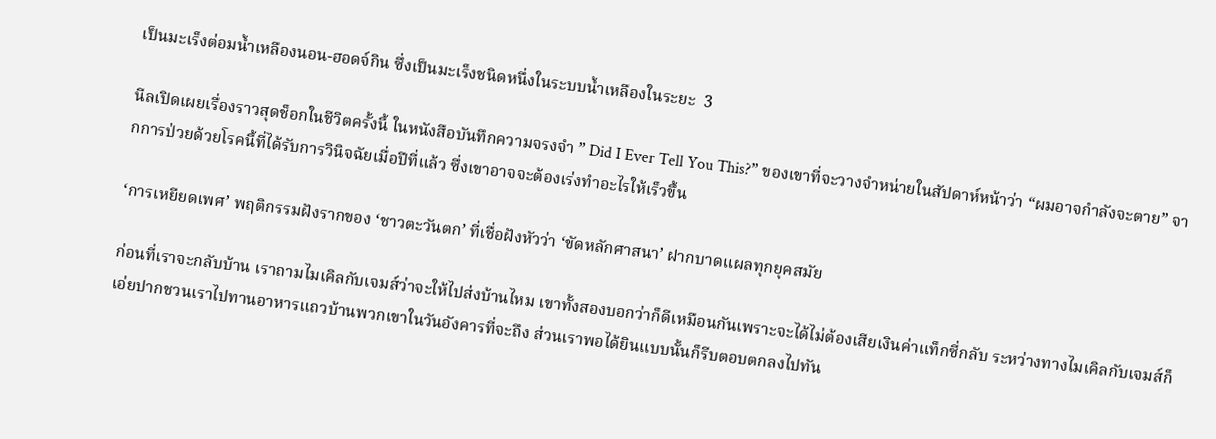เป็นมะเร็งต่อมน้ำเหลืองนอน-ฮอดจ์กิน ซึ่งเป็นมะเร็งชนิดหนึ่งในระบบน้ำเหลืองในระยะ  3

นีลเปิดเผยเรื่องราวสุดช็อกในชีวิตครั้งนี้ ในหนังสือบันทึกความจรงจำ ” Did I Ever Tell You This?” ของเขาที่จะวางจำหน่ายในสัปดาห์หน้าว่า “ผมอาจกำลังจะตาย” จากการป่วยด้วยโรคนี้ที่ได้รับการวินิจฉัยเมื่อปีที่แล้ว ซึ่งเขาอาจจะต้องเร่งทำอะไรให้เร็วขึ้น

‘การเหยียดเพศ’ พฤติกรรมฝังรากของ ‘ชาวตะวันตก’ ที่เชื่อฝังหัวว่า ‘ขัดหลักศาสนา’ ฝากบาดแผลทุกยุคสมัย

ก่อนที่เราจะกลับบ้าน เราถามไมเคิลกับเจมส์ว่าจะให้ไปส่งบ้านไหม เขาทั้งสองบอกว่าก็ดีเหมือนกันเพราะจะได้ไม่ต้องเสียเงินค่าแท็กซี่กลับ ระหว่างทางไมเคิลกับเจมส์ก็เอ่ยปากชวนเราไปทานอาหารแถวบ้านพวกเขาในวันอังคารที่จะถึง ส่วนเราพอได้ยินแบบนั้นก็รีบตอบตกลงไปทัน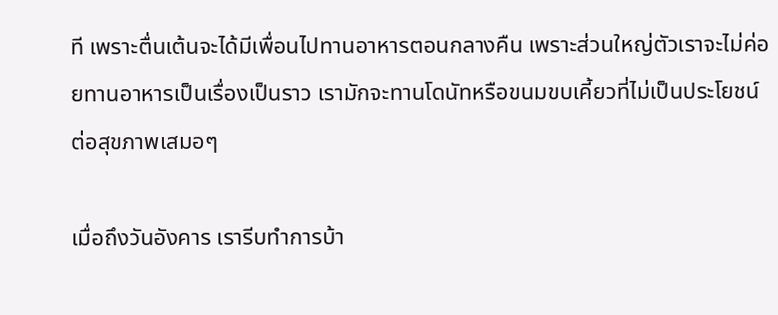ที เพราะตื่นเต้นจะได้มีเพื่อนไปทานอาหารตอนกลางคืน เพราะส่วนใหญ่ตัวเราจะไม่ค่อยทานอาหารเป็นเรื่องเป็นราว เรามักจะทานโดนัทหรือขนมขบเคี้ยวที่ไม่เป็นประโยชน์ต่อสุขภาพเสมอๆ

เมื่อถึงวันอังคาร เรารีบทำการบ้า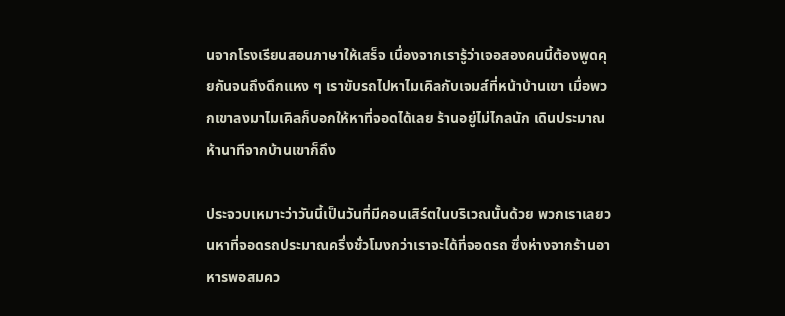นจากโรงเรียนสอนภาษาให้เสร็จ เนื่องจากเรารู้ว่าเจอสองคนนี้ต้องพูดคุยกันจนถึงดึกแหง ๆ เราขับรถไปหาไมเคิลกับเจมส์ที่หน้าบ้านเขา เมื่อพวกเขาลงมาไมเคิลก็บอกให้หาที่จอดได้เลย ร้านอยู่ไม่ไกลนัก เดินประมาณห้านาทีจากบ้านเขาก็ถึง

ประจวบเหมาะว่าวันนี้เป็นวันที่มีคอนเสิร์ตในบริเวณนั้นด้วย พวกเราเลยวนหาที่จอดรถประมาณครึ่งชั่วโมงกว่าเราจะได้ที่จอดรถ ซึ่งห่างจากร้านอาหารพอสมคว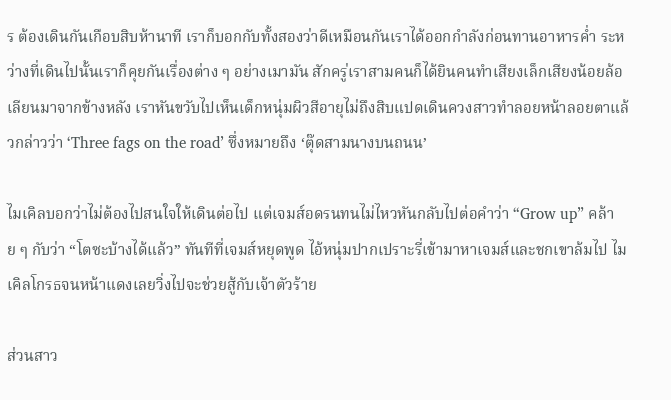ร ต้องเดินกันเกือบสิบห้านาที เราก็บอกกับทั้งสองว่าดีเหมือนกันเราได้ออกกำลังก่อนทานอาหารค่ำ ระหว่างที่เดินไปนั้นเราก็คุยกันเรื่องต่าง ๆ อย่างเมามัน สักครู่เราสามคนก็ได้ยินคนทำเสียงเล็กเสียงน้อยล้อเลียนมาจากข้างหลัง เราหันขวับไปเห็นเด็กหนุ่มผิวสีอายุไม่ถึงสิบแปดเดินควงสาวทำลอยหน้าลอยตาแล้วกล่าวว่า ‘Three fags on the road’ ซึ่งหมายถึง ‘ตุ๊ดสามนางบนถนน’

ไมเคิลบอกว่าไม่ต้องไปสนใจให้เดินต่อไป แต่เจมส์อดรนทนไม่ไหวหันกลับไปต่อคำว่า “Grow up” คล้าย ๆ กับว่า “โตซะบ้างได้แล้ว” ทันทีที่เจมส์หยุดพูด ไอ้หนุ่มปากเปราะรี่เข้ามาหาเจมส์และชกเขาล้มไป ไมเคิลโกรธจนหน้าแดงเลยวิ่งไปจะช่วยสู้กับเจ้าตัวร้าย

ส่วนสาว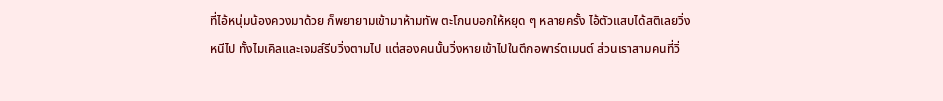ที่ไอ้หนุ่มน้องควงมาด้วย ก็พยายามเข้ามาห้ามทัพ ตะโกนบอกให้หยุด ๆ หลายครั้ง ไอ้ตัวแสบได้สติเลยวิ่งหนีไป ทั้งไมเคิลและเจมส์รีบวิ่งตามไป แต่สองคนนั้นวิ่งหายเข้าไปในตึกอพาร์ตเมนต์ ส่วนเราสามคนที่วิ่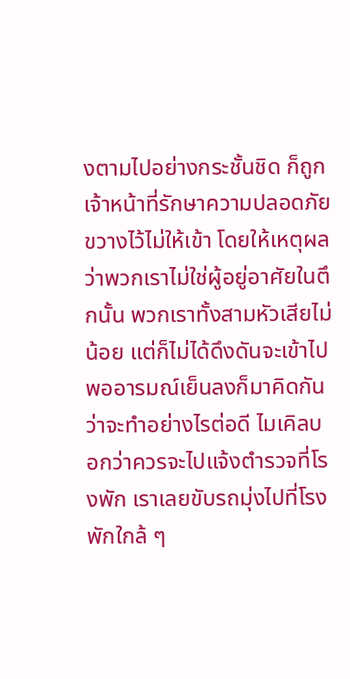งตามไปอย่างกระชั้นชิด ก็ถูกเจ้าหน้าที่รักษาความปลอดภัยขวางไว้ไม่ให้เข้า โดยให้เหตุผลว่าพวกเราไม่ใช่ผู้อยู่อาศัยในตึกนั้น พวกเราทั้งสามหัวเสียไม่น้อย แต่ก็ไม่ได้ดึงดันจะเข้าไป พออารมณ์เย็นลงก็มาคิดกันว่าจะทำอย่างไรต่อดี ไมเคิลบอกว่าควรจะไปแจ้งตำรวจที่โรงพัก เราเลยขับรถมุ่งไปที่โรงพักใกล้ ๆ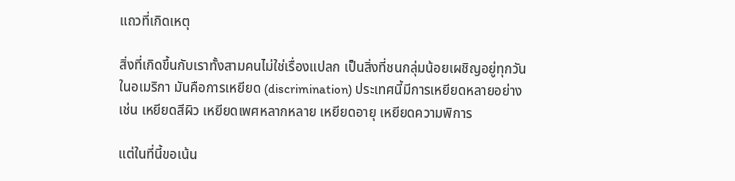แถวที่เกิดเหตุ

สิ่งที่เกิดขึ้นกับเราทั้งสามคนไม่ใช่เรื่องแปลก เป็นสิ่งที่ชนกลุ่มน้อยเผชิญอยู่ทุกวันในอเมริกา มันคือการเหยียด (discrimination) ประเทศนี้มีการเหยียดหลายอย่าง เช่น เหยียดสีผิว เหยียดเพศหลากหลาย เหยียดอายุ เหยียดความพิการ

แต่ในที่นี้ขอเน้น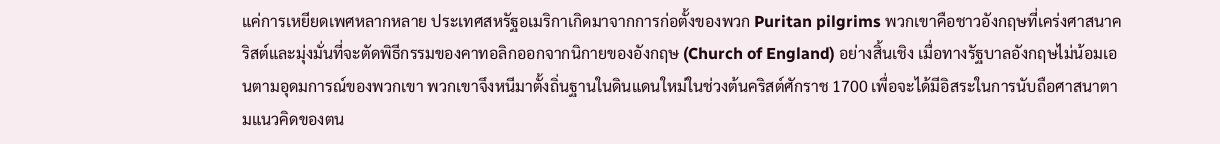แค่การเหยียดเพศหลากหลาย ประเทศสหรัฐอเมริกาเกิดมาจากการก่อตั้งของพวก Puritan pilgrims พวกเขาคือชาวอังกฤษที่เคร่งศาสนาคริสต์และมุ่งมั่นที่จะตัดพิธีกรรมของคาทอลิกออกจากนิกายของอังกฤษ (Church of England) อย่างสิ้นเชิง เมื่อทางรัฐบาลอังกฤษไม่น้อมเอนตามอุดมการณ์ของพวกเขา พวกเขาจึงหนีมาตั้งถิ่นฐานในดินแดนใหม่ในช่วงต้นคริสต์ศักราช 1700 เพื่อจะได้มีอิสระในการนับถือศาสนาตามแนวคิดของตน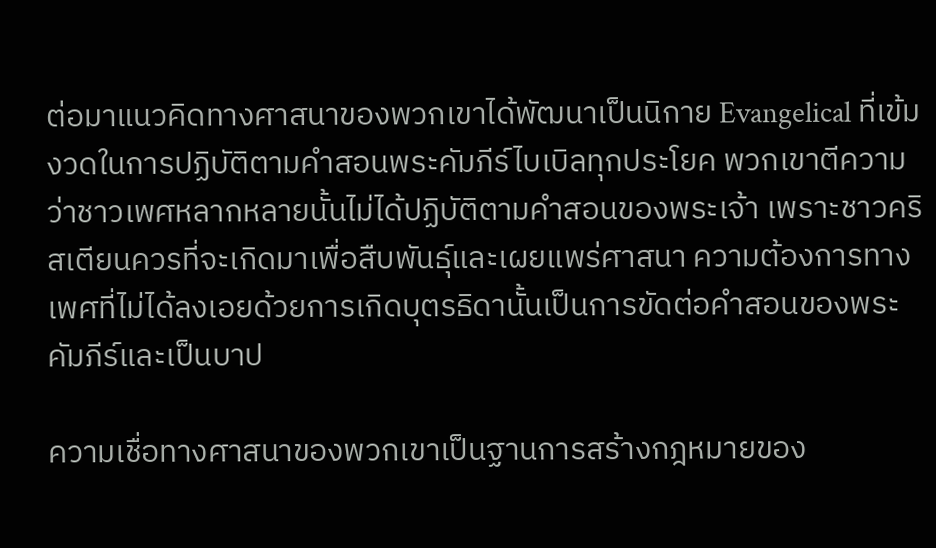ต่อมาแนวคิดทางศาสนาของพวกเขาได้พัฒนาเป็นนิกาย Evangelical ที่เข้มงวดในการปฏิบัติตามคำสอนพระคัมภีร์ไบเบิลทุกประโยค พวกเขาตีความว่าชาวเพศหลากหลายนั้นไม่ได้ปฏิบัติตามคำสอนของพระเจ้า เพราะชาวคริสเตียนควรที่จะเกิดมาเพื่อสืบพันธุ์และเผยแพร่ศาสนา ความต้องการทางเพศที่ไม่ได้ลงเอยด้วยการเกิดบุตรธิดานั้นเป็นการขัดต่อคำสอนของพระคัมภีร์และเป็นบาป

ความเชื่อทางศาสนาของพวกเขาเป็นฐานการสร้างกฎหมายของ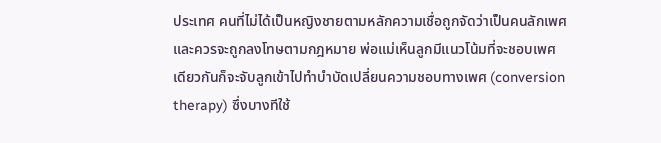ประเทศ คนที่ไม่ได้เป็นหญิงชายตามหลักความเชื่อถูกจัดว่าเป็นคนลักเพศและควรจะถูกลงโทษตามกฎหมาย พ่อแม่เห็นลูกมีแนวโน้มที่จะชอบเพศเดียวกันก็จะจับลูกเข้าไปทำบำบัดเปลี่ยนความชอบทางเพศ (conversion therapy) ซึ่งบางทีใช้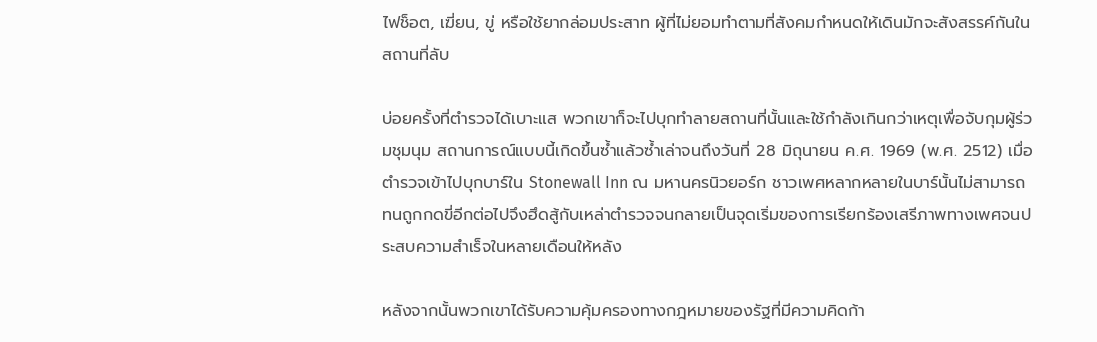ไฟช็อต, เฆี่ยน, ขู่ หรือใช้ยากล่อมประสาท ผู้ที่ไม่ยอมทำตามที่สังคมกำหนดให้เดินมักจะสังสรรค์กันในสถานที่ลับ

บ่อยครั้งที่ตำรวจได้เบาะแส พวกเขาก็จะไปบุกทำลายสถานที่นั้นและใช้กำลังเกินกว่าเหตุเพื่อจับกุมผู้ร่วมชุมนุม สถานการณ์แบบนี้เกิดขึ้นซ้ำแล้วซ้ำเล่าจนถึงวันที่ 28 มิถุนายน ค.ศ. 1969 (พ.ศ. 2512) เมื่อตำรวจเข้าไปบุกบาร์ใน Stonewall Inn ณ มหานครนิวยอร์ก ชาวเพศหลากหลายในบาร์นั้นไม่สามารถทนถูกกดขี่อีกต่อไปจึงฮึดสู้กับเหล่าตำรวจจนกลายเป็นจุดเริ่มของการเรียกร้องเสรีภาพทางเพศจนประสบความสำเร็จในหลายเดือนให้หลัง

หลังจากนั้นพวกเขาได้รับความคุ้มครองทางกฎหมายของรัฐที่มีความคิดก้า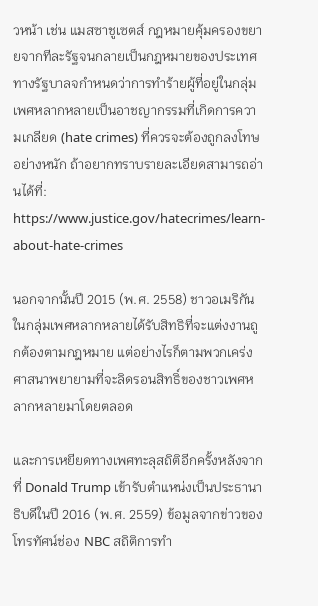วหน้า เช่น แมสซาชูเซตส์ กฎหมายคุ้มครองขยายจากทีละรัฐจนกลายเป็นกฎหมายของประเทศ ทางรัฐบาลจกำหนดว่าการทำร้ายผู้ที่อยู่ในกลุ่มเพศหลากหลายเป็นอาชญากรรมที่เกิดการความเกลียด (hate crimes) ที่ควรจะต้องถูกลงโทษอย่างหนัก ถ้าอยากทราบรายละเอียดสามารถอ่านได้ที่: https://www.justice.gov/hatecrimes/learn-about-hate-crimes

นอกจากนั้นปี 2015 (พ.ศ. 2558) ชาวอเมริกันในกลุ่มเพศหลากหลายได้รับสิทธิที่จะแต่งงานถูกต้องตามกฎหมาย แต่อย่างไรก็ตามพวกเคร่งศาสนาพยายามที่จะลิดรอนสิทธิ์ของชาวเพศหลากหลายมาโดยตลอด

และการเหยียดทางเพศทะลุสถิติอีกครั้งหลังจากที่ Donald Trump เข้ารับตำแหน่งเป็นประธานาธิบดีในปี 2016 (พ.ศ. 2559) ข้อมูลจากข่าวของโทรทัศน์ช่อง NBC สถิติการทำ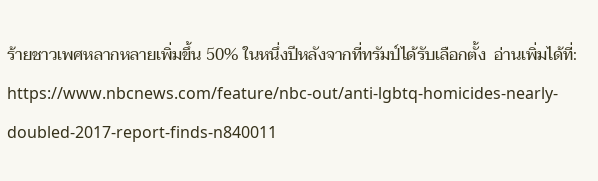ร้ายชาวเพศหลากหลายเพิ่มขึ้น 50% ในหนึ่งปีหลังจากที่ทรัมป์ได้รับเลือกตั้ง  อ่านเพิ่มได้ที่: https://www.nbcnews.com/feature/nbc-out/anti-lgbtq-homicides-nearly-doubled-2017-report-finds-n840011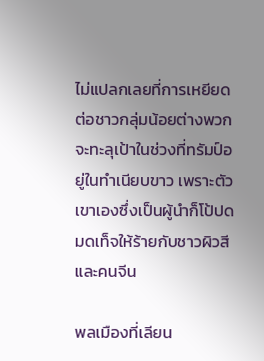ไม่แปลกเลยที่การเหยียดต่อชาวกลุ่มน้อยต่างพวกจะทะลุเป้าในช่วงที่ทรัมป์อยู่ในทำเนียบขาว เพราะตัวเขาเองซึ่งเป็นผู้นำก็โป้ปดมดเท็จให้ร้ายกับชาวผิวสีและคนจีน

พลเมืองที่เลียน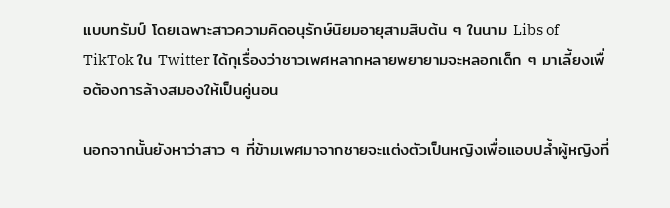แบบทรัมป์ โดยเฉพาะสาวความคิดอนุรักษ์นิยมอายุสามสิบต้น ๆ ในนาม Libs of TikTok ใน Twitter ได้กุเรื่องว่าชาวเพศหลากหลายพยายามจะหลอกเด็ก ๆ มาเลี้ยงเพื่อต้องการล้างสมองให้เป็นคู่นอน

นอกจากนั้นยังหาว่าสาว ๆ ที่ข้ามเพศมาจากชายจะแต่งตัวเป็นหญิงเพื่อแอบปล้ำผู้หญิงที่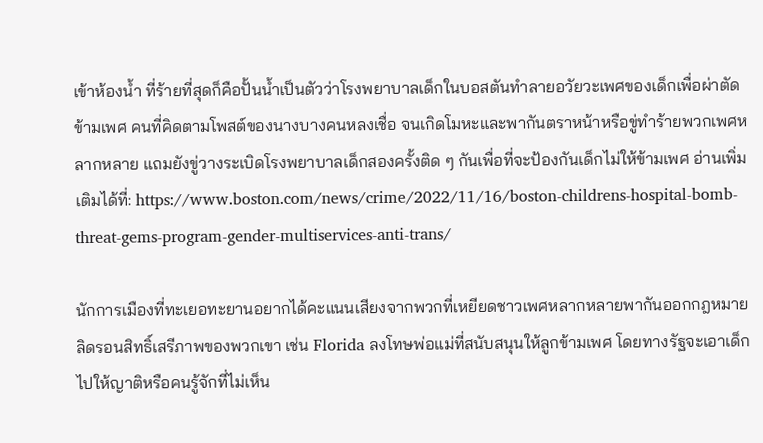เข้าห้องน้ำ ที่ร้ายที่สุดก็คือปั้นน้ำเป็นตัวว่าโรงพยาบาลเด็กในบอสตันทำลายอวัยวะเพศของเด็กเพื่อผ่าตัดข้ามเพศ คนที่คิดตามโพสต์ของนางบางคนหลงเชื่อ จนเกิดโมหะและพากันตราหน้าหรือขู่ทำร้ายพวกเพศหลากหลาย แถมยังขู่วางระเบิดโรงพยาบาลเด็กสองครั้งติด ๆ กันเพื่อที่จะป้องกันเด็กไม่ให้ข้ามเพศ อ่านเพิ่มเติมได้ที่: https://www.boston.com/news/crime/2022/11/16/boston-childrens-hospital-bomb-threat-gems-program-gender-multiservices-anti-trans/

นักการเมืองที่ทะเยอทะยานอยากได้คะแนนเสียงจากพวกที่เหยียดชาวเพศหลากหลายพากันออกกฎหมายลิดรอนสิทธิ์เสรีภาพของพวกเขา เช่น Florida ลงโทษพ่อแม่ที่สนับสนุนให้ลูกข้ามเพศ โดยทางรัฐจะเอาเด็กไปให้ญาติหรือคนรู้จักที่ไม่เห็น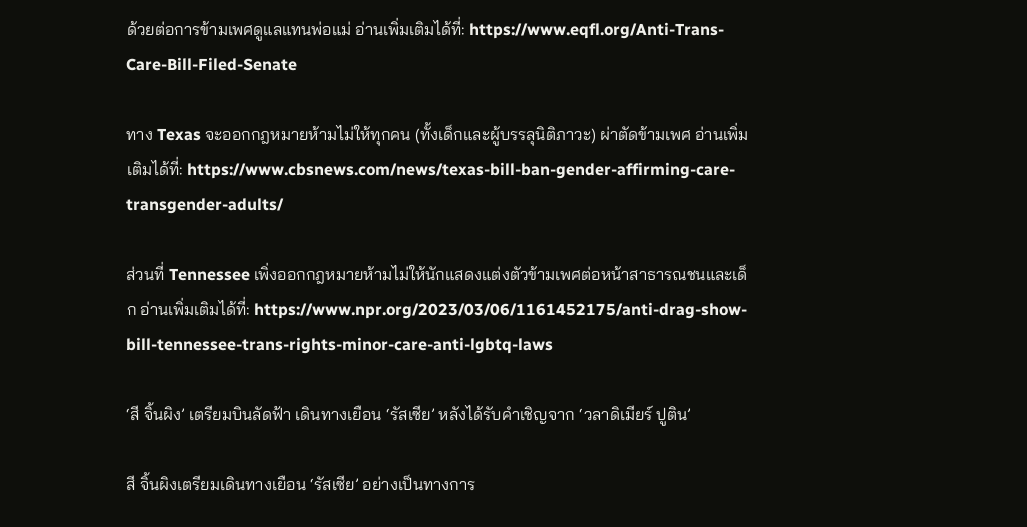ด้วยต่อการข้ามเพศดูแลแทนพ่อแม่ อ่านเพิ่มเติมได้ที่: https://www.eqfl.org/Anti-Trans-Care-Bill-Filed-Senate

ทาง Texas จะออกกฎหมายห้ามไม่ให้ทุกคน (ทั้งเด็กและผู้บรรลุนิติภาวะ) ผ่าตัดข้ามเพศ อ่านเพิ่มเติมได้ที่: https://www.cbsnews.com/news/texas-bill-ban-gender-affirming-care-transgender-adults/

ส่วนที่ Tennessee เพิ่งออกกฎหมายห้ามไม่ให้นักแสดงแต่งตัวข้ามเพศต่อหน้าสาธารณชนและเด็ก อ่านเพิ่มเติมได้ที่: https://www.npr.org/2023/03/06/1161452175/anti-drag-show-bill-tennessee-trans-rights-minor-care-anti-lgbtq-laws

‘สี จิ้นผิง’ เตรียมบินลัดฟ้า เดินทางเยือน ‘รัสเซีย’ หลังได้รับคำเชิญจาก ‘วลาดิเมียร์ ปูติน’

สี จิ้นผิงเตรียมเดินทางเยือน ‘รัสเซีย’ อย่างเป็นทางการ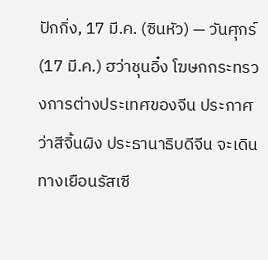ปักกิ่ง, 17 มี.ค. (ซินหัว) — วันศุกร์ (17 มี.ค.) ฮว่าชุนอิ๋ง โฆษกกระทรวงการต่างประเทศของจีน ประกาศว่าสีจิ้นผิง ประธานาธิบดีจีน จะเดินทางเยือนรัสเซี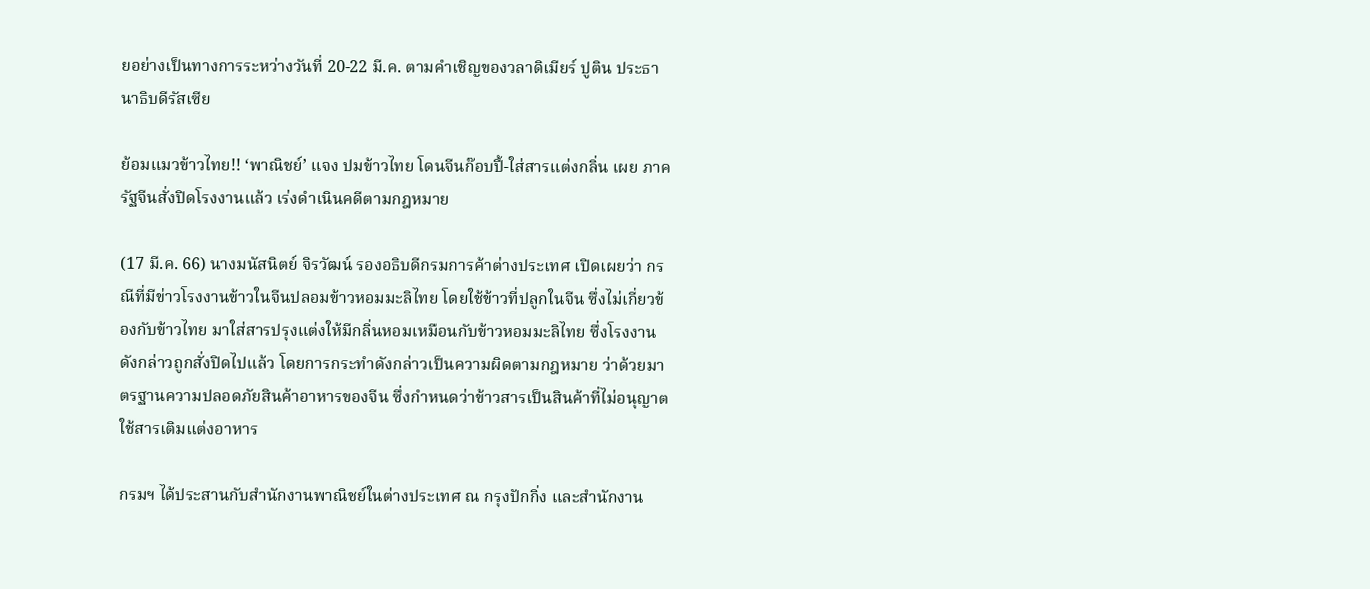ยอย่างเป็นทางการระหว่างวันที่ 20-22 มี.ค. ตามคำเชิญของวลาดิเมียร์ ปูติน ประธานาธิบดีรัสเซีย

ย้อมแมวข้าวไทย!! ‘พาณิชย์’ แจง ปมข้าวไทย โดนจีนก๊อบปี้-ใส่สารแต่งกลิ่น เผย ภาครัฐจีนสั่งปิดโรงงานแล้ว เร่งดำเนินคดีตามกฎหมาย

(17 มี.ค. 66) นางมนัสนิตย์ จิรวัฒน์ รองอธิบดีกรมการค้าต่างประเทศ เปิดเผยว่า กรณีที่มีข่าวโรงงานข้าวในจีนปลอมข้าวหอมมะลิไทย โดยใช้ข้าวที่ปลูกในจีน ซึ่งไม่เกี่ยวข้องกับข้าวไทย มาใส่สารปรุงแต่งให้มีกลิ่นหอมเหมือนกับข้าวหอมมะลิไทย ซึ่งโรงงานดังกล่าวถูกสั่งปิดไปแล้ว โดยการกระทำดังกล่าวเป็นความผิดตามกฎหมาย ว่าด้วยมาตรฐานความปลอดภัยสินค้าอาหารของจีน ซึ่งกำหนดว่าข้าวสารเป็นสินค้าที่ไม่อนุญาตใช้สารเติมแต่งอาหาร

กรมฯ ได้ประสานกับสำนักงานพาณิชย์ในต่างประเทศ ณ กรุงปักกิ่ง และสำนักงาน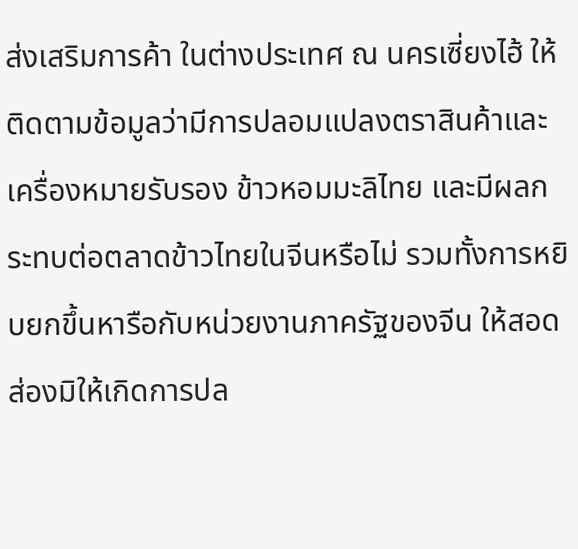ส่งเสริมการค้า ในต่างประเทศ ณ นครเซี่ยงไฮ้ ให้ติดตามข้อมูลว่ามีการปลอมแปลงตราสินค้าและเครื่องหมายรับรอง ข้าวหอมมะลิไทย และมีผลกระทบต่อตลาดข้าวไทยในจีนหรือไม่ รวมทั้งการหยิบยกขึ้นหารือกับหน่วยงานภาครัฐของจีน ให้สอดส่องมิให้เกิดการปล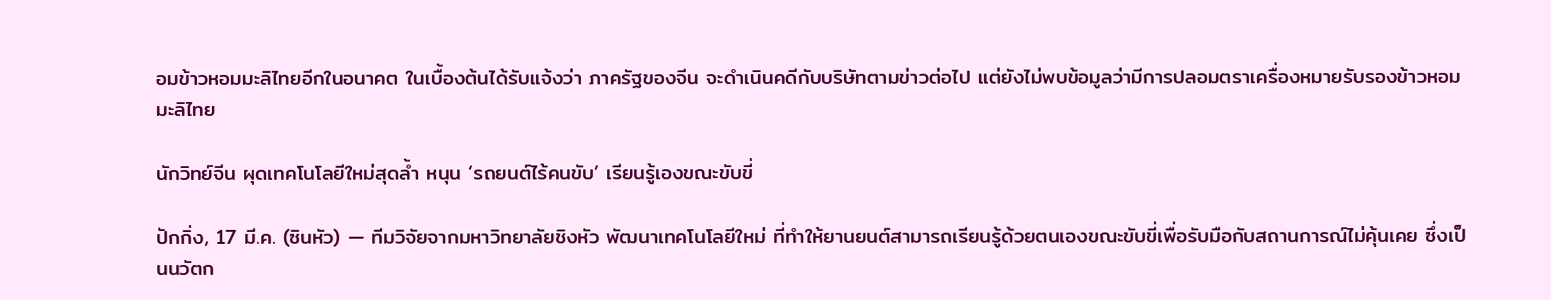อมข้าวหอมมะลิไทยอีกในอนาคต ในเบื้องต้นได้รับแจ้งว่า ภาครัฐของจีน จะดำเนินคดีกับบริษัทตามข่าวต่อไป แต่ยังไม่พบข้อมูลว่ามีการปลอมตราเครื่องหมายรับรองข้าวหอมมะลิไทย

นักวิทย์จีน ผุดเทคโนโลยีใหม่สุดล้ำ หนุน ‘รถยนต์ไร้คนขับ’ เรียนรู้เองขณะขับขี่

ปักกิ่ง, 17 มี.ค. (ซินหัว) — ทีมวิจัยจากมหาวิทยาลัยชิงหัว พัฒนาเทคโนโลยีใหม่ ที่ทำให้ยานยนต์สามารถเรียนรู้ด้วยตนเองขณะขับขี่เพื่อรับมือกับสถานการณ์ไม่คุ้นเคย ซึ่งเป็นนวัตก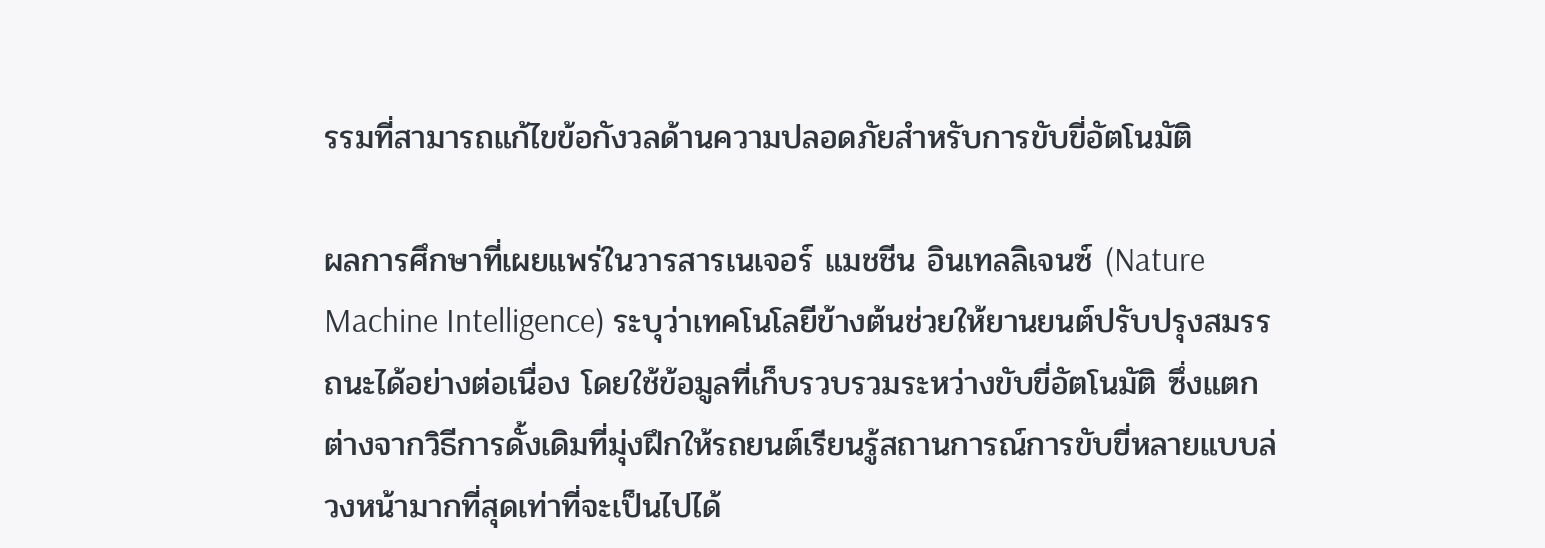รรมที่สามารถแก้ไขข้อกังวลด้านความปลอดภัยสำหรับการขับขี่อัตโนมัติ

ผลการศึกษาที่เผยแพร่ในวารสารเนเจอร์ แมชชีน อินเทลลิเจนซ์ (Nature Machine Intelligence) ระบุว่าเทคโนโลยีข้างต้นช่วยให้ยานยนต์ปรับปรุงสมรรถนะได้อย่างต่อเนื่อง โดยใช้ข้อมูลที่เก็บรวบรวมระหว่างขับขี่อัตโนมัติ ซึ่งแตกต่างจากวิธีการดั้งเดิมที่มุ่งฝึกให้รถยนต์เรียนรู้สถานการณ์การขับขี่หลายแบบล่วงหน้ามากที่สุดเท่าที่จะเป็นไปได้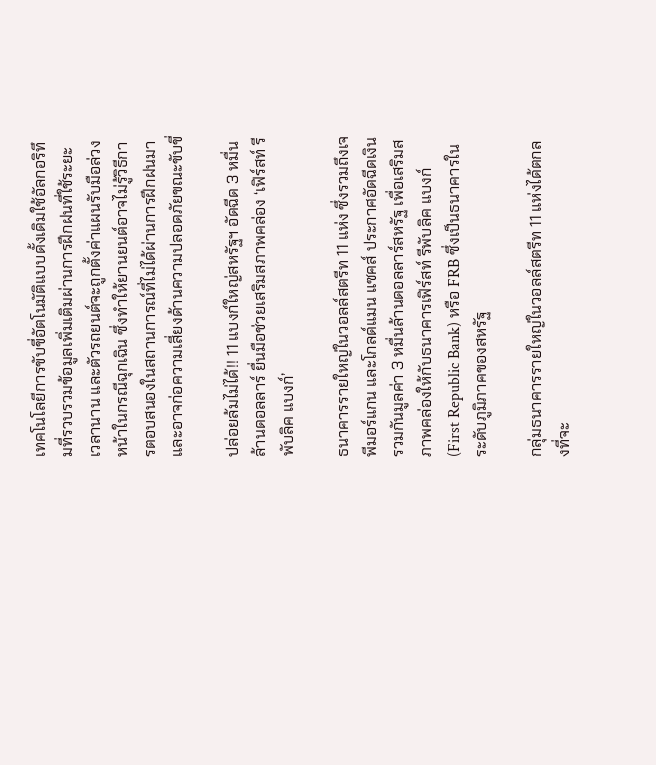เทคโนโลยีการขับขี่อัตโนมัติแบบดั้งเดิมใช้อัลกอริทึมที่รวบรวมข้อมูลเพิ่มเติมผ่านการฝึกฝนที่ใช้ระยะเวลานาน และตัวรถยนต์จะถูกตั้งค่าแผนรับมือล่วงหน้าในกรณีฉุกเฉิน ซึ่งทำให้ยานยนต์อาจไม่รู้วิธีการตอบสนองในสถานการณ์ที่ไม่ได้ผ่านการฝึกฝนมา และอาจก่อความเสี่ยงด้านความปลอดภัยขณะขับขี่

ปล่อยล้มไม่ได้!! 11 แบงก์ใหญ่สหรัฐฯ อัดฉีด 3 หมื่นล้านดอลลาร์ ยื่นมือช่วยเสริมสภาพคล่อง ‘เฟิร์สท์ รีพับลิค แบงก์’

ธนาคารรายใหญ่ในวอลล์สตรีท 11 แห่ง ซึ่งรวมถึงเจพีมอร์แกน และโกลด์แมน แซคส์ ประกาศอัดฉีดเงินรวมกันมูลค่า 3 หมื่นล้านดอลลาร์สหรัฐ เพื่อเสริมสภาพคล่องให้กับธนาคารเฟิร์สท์ รีพับลิค แบงก์ (First Republic Bank) หรือ FRB ซึ่งเป็นธนาคารในระดับภูมิภาคของสหรัฐ

กลุ่มธนาคารรายใหญ่ในวอลล์สตรีท 11 แห่งได้ตกลงที่จะ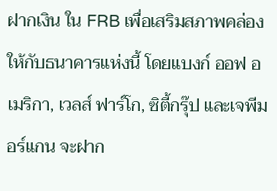ฝากเงิน ใน FRB เพื่อเสริมสภาพคล่องให้กับธนาคารแห่งนี้ โดยแบงก์ ออฟ อเมริกา, เวลส์ ฟาร์โก, ซิตี้กรุ๊ป และเจพีมอร์แกน จะฝาก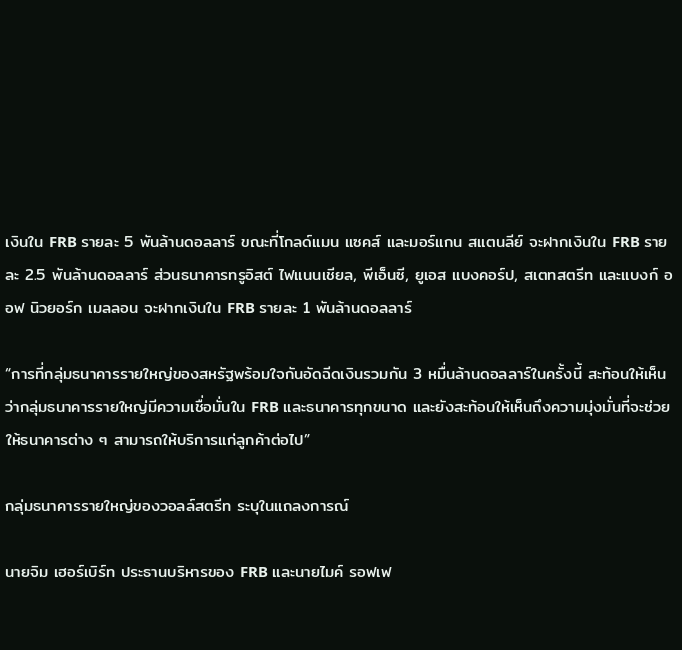เงินใน FRB รายละ 5 พันล้านดอลลาร์ ขณะที่โกลด์แมน แซคส์ และมอร์แกน สแตนลีย์ จะฝากเงินใน FRB รายละ 2.5 พันล้านดอลลาร์ ส่วนธนาคารทรูอิสต์ ไฟแนนเชียล, พีเอ็นซี, ยูเอส แบงคอร์ป, สเตทสตรีท และแบงก์ ออฟ นิวยอร์ก เมลลอน จะฝากเงินใน FRB รายละ 1 พันล้านดอลลาร์

“การที่กลุ่มธนาคารรายใหญ่ของสหรัฐพร้อมใจกันอัดฉีดเงินรวมกัน 3 หมื่นล้านดอลลาร์ในครั้งนี้ สะท้อนให้เห็นว่ากลุ่มธนาคารรายใหญ่มีความเชื่อมั่นใน FRB และธนาคารทุกขนาด และยังสะท้อนให้เห็นถึงความมุ่งมั่นที่จะช่วยให้ธนาคารต่าง ๆ สามารถให้บริการแก่ลูกค้าต่อไป”

กลุ่มธนาคารรายใหญ่ของวอลล์สตรีท ระบุในแถลงการณ์

นายจิม เฮอร์เบิร์ท ประธานบริหารของ FRB และนายไมค์ รอฟเฟ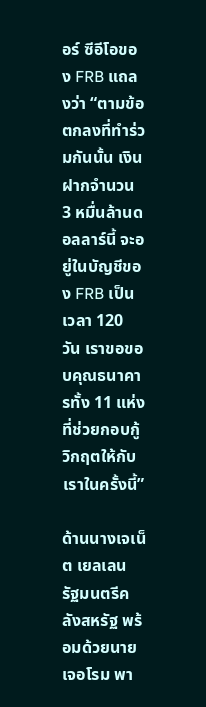อร์ ซีอีโอของ FRB แถลงว่า “ตามข้อตกลงที่ทำร่วมกันนั้น เงินฝากจำนวน 3 หมื่นล้านดอลลาร์นี้ จะอยู่ในบัญชีของ FRB เป็นเวลา 120 วัน เราขอขอบคุณธนาคารทั้ง 11 แห่งที่ช่วยกอบกู้วิกฤตให้กับเราในครั้งนี้”

ด้านนางเจเน็ต เยลเลน รัฐมนตรีคลังสหรัฐ พร้อมด้วยนายเจอโรม พา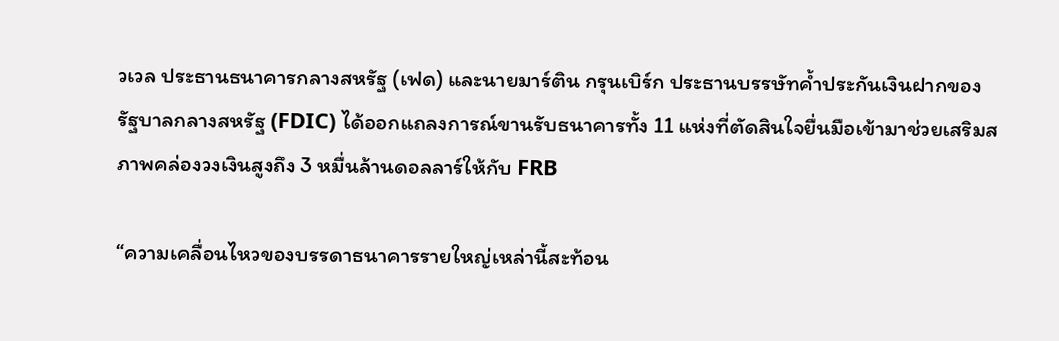วเวล ประธานธนาคารกลางสหรัฐ (เฟด) และนายมาร์ติน กรุนเบิร์ก ประธานบรรษัทค้ำประกันเงินฝากของรัฐบาลกลางสหรัฐ (FDIC) ได้ออกแถลงการณ์ขานรับธนาคารทั้ง 11 แห่งที่ตัดสินใจยื่นมือเข้ามาช่วยเสริมสภาพคล่องวงเงินสูงถึง 3 หมื่นล้านดอลลาร์ให้กับ FRB

“ความเคลื่อนไหวของบรรดาธนาคารรายใหญ่เหล่านี้สะท้อน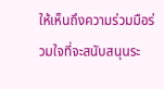ให้เห็นถึงความร่วมมือร่วมใจที่จะสนับสนุนระ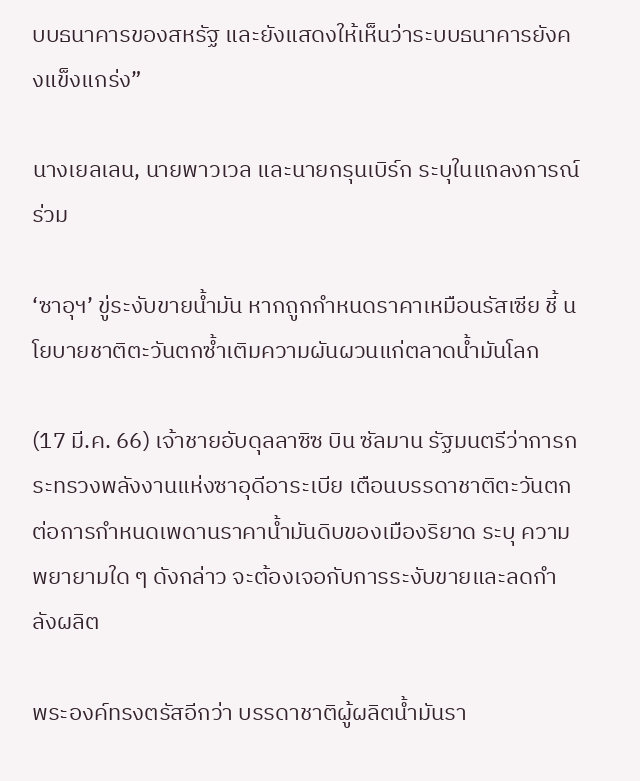บบธนาคารของสหรัฐ และยังแสดงให้เห็นว่าระบบธนาคารยังคงแข็งแกร่ง”

นางเยลเลน, นายพาวเวล และนายกรุนเบิร์ก ระบุในแถลงการณ์ร่วม

‘ซาอุฯ’ ขู่ระงับขายน้ำมัน หากถูกกำหนดราคาเหมือนรัสเซีย ชี้ นโยบายชาติตะวันตกซ้ำเติมความผันผวนแก่ตลาดน้ำมันโลก

(17 มี.ค. 66) เจ้าชายอับดุลลาซิซ บิน ซัลมาน รัฐมนตรีว่าการกระทรวงพลังงานแห่งซาอุดีอาระเบีย เตือนบรรดาชาติตะวันตก ต่อการกำหนดเพดานราคาน้ำมันดิบของเมืองริยาด ระบุ ความพยายามใด ๆ ดังกล่าว จะต้องเจอกับการระงับขายและลดกำลังผลิต

พระองค์ทรงตรัสอีกว่า บรรดาชาติผู้ผลิตน้ำมันรา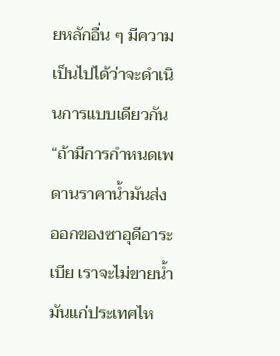ยหลักอื่น ๆ มีความเป็นไปได้ว่าจะดำเนินการแบบเดียวกัน “ถ้ามีการกำหนดเพดานราคาน้ำมันส่งออกของซาอุดีอาระเบีย เราจะไม่ขายน้ำมันแก่ประเทศไห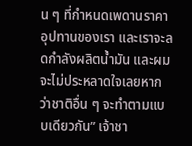น ๆ ที่กำหนดเพดานราคาอุปทานของเรา และเราจะลดกำลังผลิตน้ำมัน และผมจะไม่ประหลาดใจเลยหากว่าชาติอื่น ๆ จะทำตามแบบเดียวกัน” เจ้าชา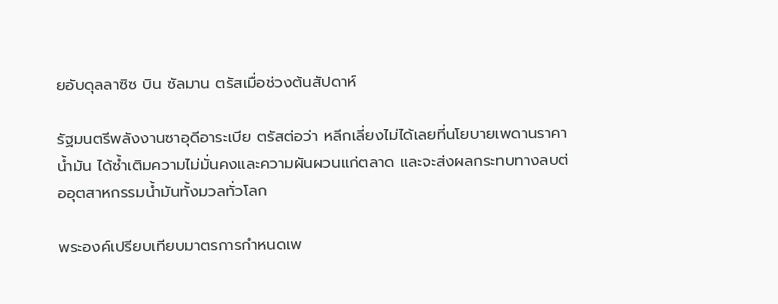ยอับดุลลาซิซ บิน ซัลมาน ตรัสเมื่อช่วงต้นสัปดาห์

รัฐมนตรีพลังงานซาอุดีอาระเบีย ตรัสต่อว่า หลีกเลี่ยงไม่ได้เลยที่นโยบายเพดานราคาน้ำมัน ได้ซ้ำเติมความไม่มั่นคงและความผันผวนแก่ตลาด และจะส่งผลกระทบทางลบต่ออุตสาหกรรมน้ำมันทั้งมวลทั่วโลก

พระองค์เปรียบเทียบมาตรการกำหนดเพ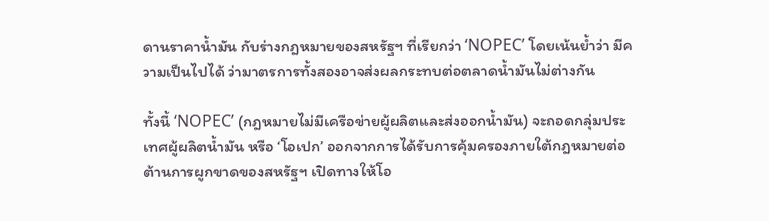ดานราคาน้ำมัน กับร่างกฎหมายของสหรัฐฯ ที่เรียกว่า ‘NOPEC’ โดยเน้นย้ำว่า มีความเป็นไปได้ ว่ามาตรการทั้งสองอาจส่งผลกระทบต่อตลาดน้ำมันไม่ต่างกัน

ทั้งนี้ ‘NOPEC’ (กฎหมายไม่มีเครือข่ายผู้ผลิตและส่งออกน้ำมัน) จะถอดกลุ่มประเทศผู้ผลิตน้ำมัน หรือ ‘โอเปก’ ออกจากการได้รับการคุ้มครองภายใต้กฎหมายต่อต้านการผูกขาดของสหรัฐฯ เปิดทางให้โอ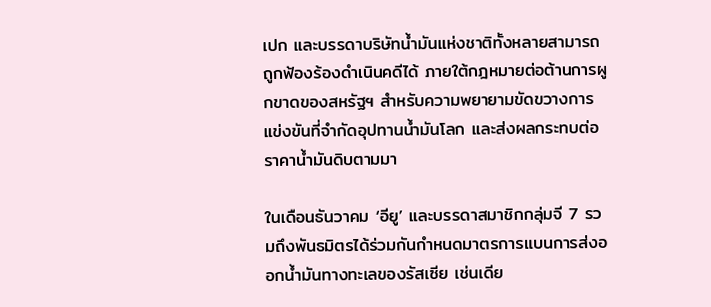เปก และบรรดาบริษัทน้ำมันแห่งชาติทั้งหลายสามารถถูกฟ้องร้องดำเนินคดีได้ ภายใต้กฎหมายต่อต้านการผูกขาดของสหรัฐฯ สำหรับความพยายามขัดขวางการแข่งขันที่จำกัดอุปทานน้ำมันโลก และส่งผลกระทบต่อราคาน้ำมันดิบตามมา

ในเดือนธันวาคม ‘อียู’ และบรรดาสมาชิกกลุ่มจี 7 รวมถึงพันธมิตรได้ร่วมกันกำหนดมาตรการแบนการส่งออกน้ำมันทางทะเลของรัสเซีย เช่นเดีย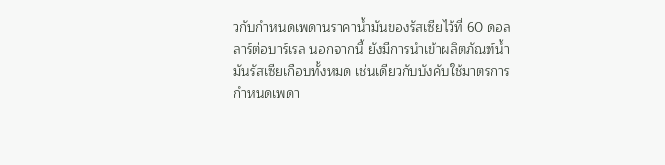วกับกำหนดเพดานราคาน้ำมันของรัสเซียไว้ที่ 60 ดอลลาร์ต่อบาร์เรล นอกจากนี้ ยังมีการนำเข้าผลิตภัณฑ์น้ำมันรัสเซียเกือบทั้งหมด เช่นเดียวกับบังคับใช้มาตรการกำหนดเพดา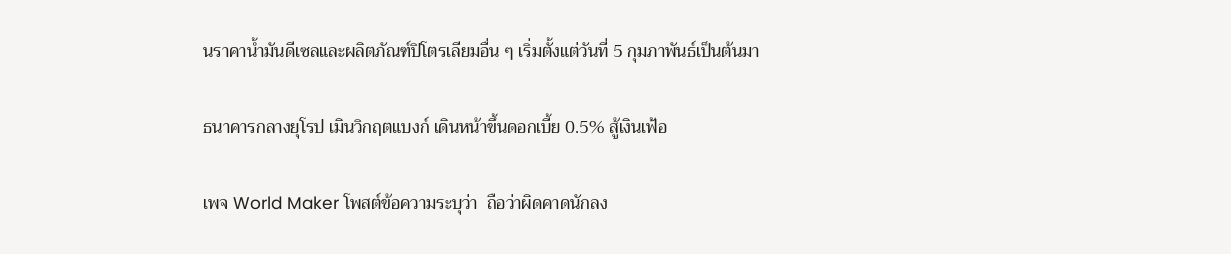นราคาน้ำมันดีเซลและผลิตภัณฑ์ปิโตรเลียมอื่น ๆ เริ่มตั้งแต่วันที่ 5 กุมภาพันธ์เป็นต้นมา

ธนาคารกลางยุโรป เมินวิกฤตแบงก์ เดินหน้าขึ้นดอกเบี้ย 0.5% สู้เงินเฟ้อ

เพจ World Maker โพสต์ข้อความระบุว่า  ถือว่าผิดคาดนักลง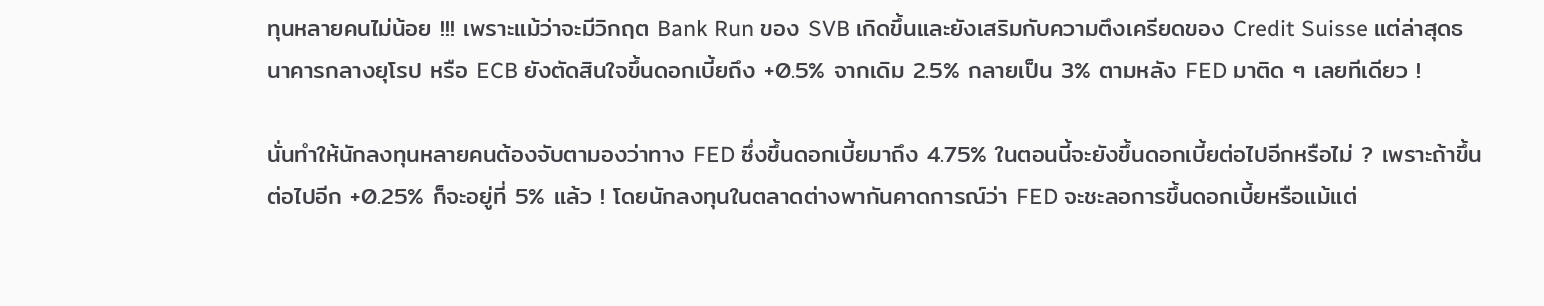ทุนหลายคนไม่น้อย !!! เพราะแม้ว่าจะมีวิกฤต Bank Run ของ SVB เกิดขึ้นและยังเสริมกับความตึงเครียดของ Credit Suisse แต่ล่าสุดธนาคารกลางยุโรป หรือ ECB ยังตัดสินใจขึ้นดอกเบี้ยถึง +0.5% จากเดิม 2.5% กลายเป็น 3% ตามหลัง FED มาติด ๆ เลยทีเดียว !

นั่นทำให้นักลงทุนหลายคนต้องจับตามองว่าทาง FED ซึ่งขึ้นดอกเบี้ยมาถึง 4.75% ในตอนนี้จะยังขึ้นดอกเบี้ยต่อไปอีกหรือไม่ ? เพราะถ้าขึ้นต่อไปอีก +0.25% ก็จะอยู่ที่ 5% แล้ว ! โดยนักลงทุนในตลาดต่างพากันคาดการณ์ว่า FED จะชะลอการขึ้นดอกเบี้ยหรือแม้แต่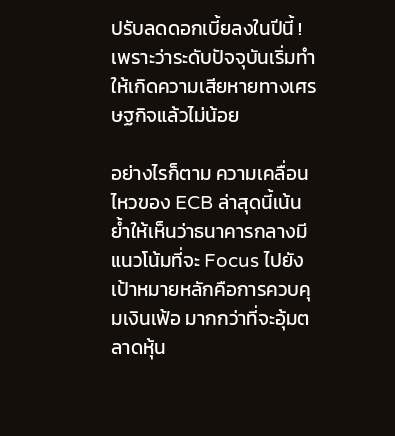ปรับลดดอกเบี้ยลงในปีนี้ ! เพราะว่าระดับปัจจุบันเริ่มทำให้เกิดความเสียหายทางเศรษฐกิจแล้วไม่น้อย

อย่างไรก็ตาม ความเคลื่อนไหวของ ECB ล่าสุดนี้เน้นย้ำให้เห็นว่าธนาคารกลางมีแนวโน้มที่จะ Focus ไปยังเป้าหมายหลักคือการควบคุมเงินเฟ้อ มากกว่าที่จะอุ้มตลาดหุ้น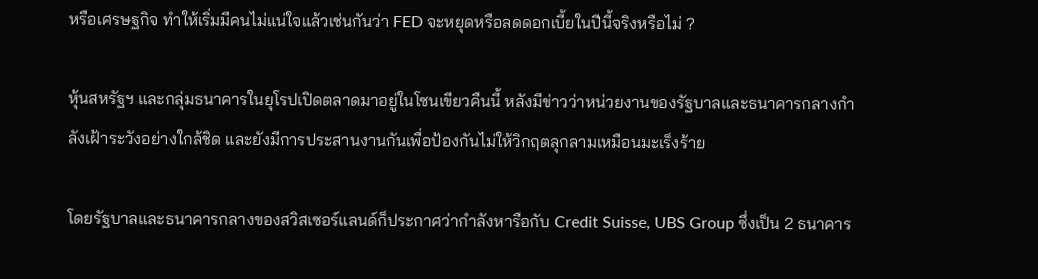หรือเศรษฐกิจ ทำให้เริ่มมีคนไม่แน่ใจแล้วเช่นกันว่า FED จะหยุดหรือลดดอกเบี้ยในปีนี้จริงหรือไม่ ?

หุ้นสหรัฐฯ และกลุ่มธนาคารในยุโรปเปิดตลาดมาอยู่ในโซนเขียวคืนนี้ หลังมีข่าวว่าหน่วยงานของรัฐบาลและธนาคารกลางกำลังเฝ้าระวังอย่างใกล้ชิด และยังมีการประสานงานกันเพื่อป้องกันไม่ให้วิกฤตลุกลามเหมือนมะเร็งร้าย

โดยรัฐบาลและธนาคารกลางของสวิสเซอร์แลนด์ก็ประกาศว่ากำลังหารือกับ Credit Suisse, UBS Group ซึ่งเป็น 2 ธนาคาร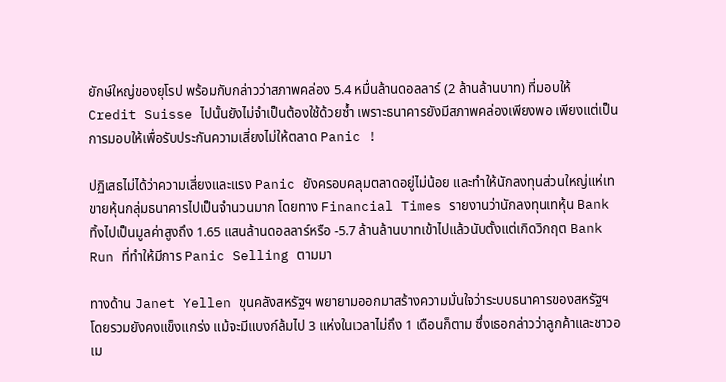ยักษ์ใหญ่ของยุโรป พร้อมกับกล่าวว่าสภาพคล่อง 5.4 หมื่นล้านดอลลาร์ (2 ล้านล้านบาท) ที่มอบให้ Credit Suisse ไปนั้นยังไม่จำเป็นต้องใช้ด้วยซ้ำ เพราะธนาคารยังมีสภาพคล่องเพียงพอ เพียงแต่เป็นการมอบให้เพื่อรับประกันความเสี่ยงไม่ให้ตลาด Panic !

ปฏิเสธไม่ได้ว่าความเสี่ยงและแรง Panic ยังครอบคลุมตลาดอยู่ไม่น้อย และทำให้นักลงทุนส่วนใหญ่แห่เทขายหุ้นกลุ่มธนาคารไปเป็นจำนวนมาก โดยทาง Financial Times รายงานว่านักลงทุนเทหุ้น Bank ทิ้งไปเป็นมูลค่าสูงถึง 1.65 แสนล้านดอลลาร์หรือ -5.7 ล้านล้านบาทเข้าไปแล้วนับตั้งแต่เกิดวิกฤต Bank Run ที่ทำให้มีการ Panic Selling ตามมา

ทางด้าน Janet Yellen ขุนคลังสหรัฐฯ พยายามออกมาสร้างความมั่นใจว่าระบบธนาคารของสหรัฐฯ โดยรวมยังคงแข็งแกร่ง แม้จะมีแบงก์ล้มไป 3 แห่งในเวลาไม่ถึง 1 เดือนก็ตาม ซึ่งเธอกล่าวว่าลูกค้าและชาวอเม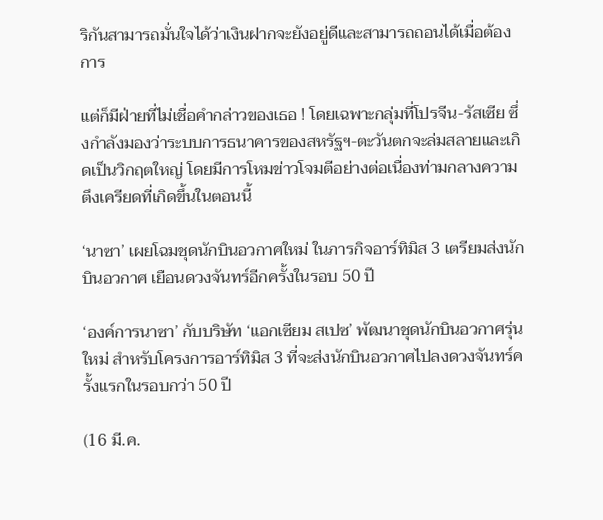ริกันสามารถมั่นใจได้ว่าเงินฝากจะยังอยู่ดีและสามารถถอนได้เมื่อต้องการ

แต่ก็มีฝ่ายที่ไม่เชื่อคำกล่าวของเธอ ! โดยเฉพาะกลุ่มที่โปรจีน-รัสเซีย ซึ่งกำลังมองว่าระบบการธนาคารของสหรัฐฯ-ตะวันตกจะล่มสลายและเกิดเป็นวิกฤตใหญ่ โดยมีการโหมข่าวโจมตีอย่างต่อเนื่องท่ามกลางความตึงเครียดที่เกิดขึ้นในตอนนี้

‘นาซา’ เผยโฉมชุดนักบินอวกาศใหม่ ในภารกิจอาร์ทิมิส 3 เตรียมส่งนักบินอวกาศ เยือนดวงจันทร์อีกครั้งในรอบ 50 ปี

‘องค์การนาซา’ กับบริษัท ‘แอกเซียม สเปซ’ พัฒนาชุดนักบินอวกาศรุ่นใหม่ สำหรับโครงการอาร์ทิมิส 3 ที่จะส่งนักบินอวกาศไปลงดวงจันทร์ครั้งแรกในรอบกว่า 50 ปี

(16 มี.ค.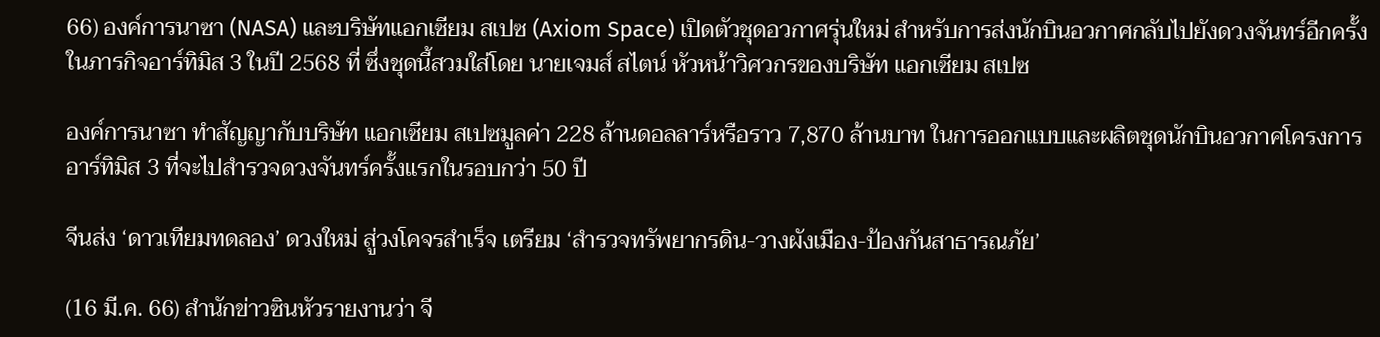66) องค์การนาซา (NASA) และบริษัทแอกเซียม สเปซ (Axiom Space) เปิดตัวชุดอวกาศรุ่นใหม่ สำหรับการส่งนักบินอวกาศกลับไปยังดวงจันทร์อีกครั้งในภารกิจอาร์ทิมิส 3 ในปี 2568 ที่ ซึ่งชุดนี้สวมใส่โดย นายเจมส์ สไตน์ หัวหน้าวิศวกรของบริษัท แอกเซียม สเปซ

องค์การนาซา ทำสัญญากับบริษัท แอกเซียม สเปซมูลค่า 228 ล้านดอลลาร์หรือราว 7,870 ล้านบาท ในการออกแบบและผลิตชุดนักบินอวกาศโครงการอาร์ทิมิส 3 ที่จะไปสำรวจดวงจันทร์ครั้งแรกในรอบกว่า 50 ปี

จีนส่ง ‘ดาวเทียมทดลอง’ ดวงใหม่ สู่วงโคจรสำเร็จ เตรียม ‘สำรวจทรัพยากรดิน-วางผังเมือง-ป้องกันสาธารณภัย’

(16 มี.ค. 66) สำนักข่าวซินหัวรายงานว่า จี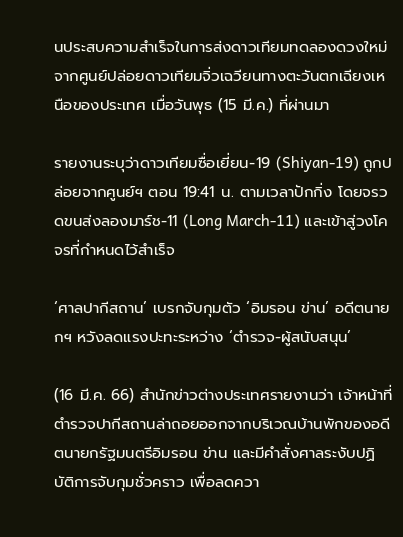นประสบความสำเร็จในการส่งดาวเทียมทดลองดวงใหม่จากศูนย์ปล่อยดาวเทียมจิ่วเฉวียนทางตะวันตกเฉียงเหนือของประเทศ เมื่อวันพุธ (15 มี.ค.) ที่ผ่านมา

รายงานระบุว่าดาวเทียมซื่อเยี่ยน-19 (Shiyan-19) ถูกปล่อยจากศูนย์ฯ ตอน 19:41 น. ตามเวลาปักกิ่ง โดยจรวดขนส่งลองมาร์ช-11 (Long March-11) และเข้าสู่วงโคจรที่กำหนดไว้สำเร็จ

‘ศาลปากีสถาน’ เบรกจับกุมตัว ‘อิมรอน ข่าน’ อดีตนายกฯ หวังลดแรงปะทะระหว่าง ‘ตำรวจ-ผู้สนับสนุน’

(16 มี.ค. 66) สำนักข่าวต่างประเทศรายงานว่า เจ้าหน้าที่ตำรวจปากีสถานล่าถอยออกจากบริเวณบ้านพักของอดีตนายกรัฐมนตรีอิมรอน ข่าน และมีคำสั่งศาลระงับปฏิบัติการจับกุมชั่วคราว เพื่อลดควา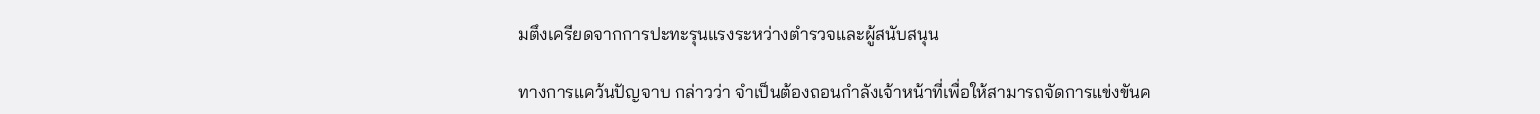มตึงเครียดจากการปะทะรุนแรงระหว่างตำรวจและผู้สนับสนุน

ทางการแคว้นปัญจาบ กล่าวว่า จำเป็นต้องถอนกำลังเจ้าหน้าที่เพื่อให้สามารถจัดการแข่งขันค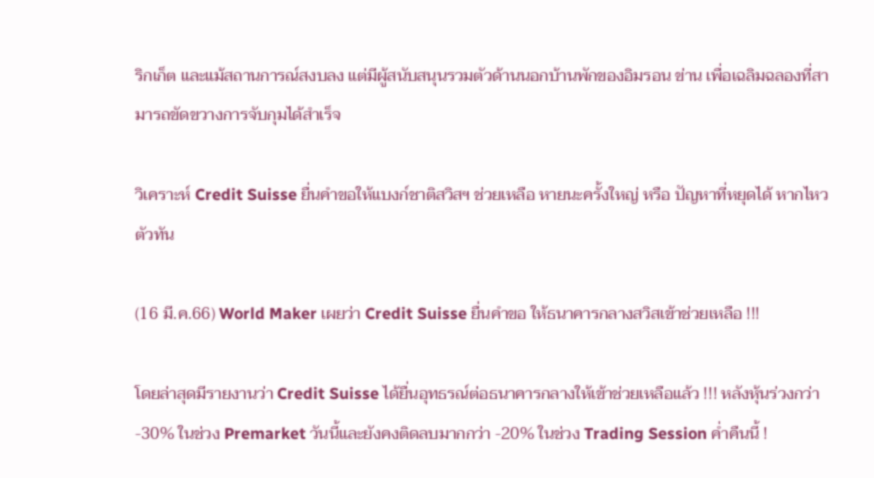ริกเก็ต และแม้สถานการณ์สงบลง แต่มีผู้สนับสนุนรวมตัวด้านนอกบ้านพักของอิมรอน ข่าน เพื่อเฉลิมฉลองที่สามารถขัดขวางการจับกุมได้สำเร็จ

วิเคราะห์ Credit Suisse ยื่นคำขอให้แบงก์ชาติสวิสฯ ช่วยเหลือ หายนะครั้งใหญ่ หรือ ปัญหาที่หยุดได้ หากไหวตัวทัน

(16 มี.ค.66) World Maker เผยว่า Credit Suisse ยื่นคำขอ ให้ธนาคารกลางสวิสเข้าช่วยเหลือ !!!

โดยล่าสุดมีรายงานว่า Credit Suisse ได้ยื่นอุทธรณ์ต่อธนาคารกลางให้เข้าช่วยเหลือแล้ว !!! หลังหุ้นร่วงกว่า -30% ในช่วง Premarket วันนี้และยังคงติดลบมากกว่า -20% ในช่วง Trading Session ค่ำคืนนี้ !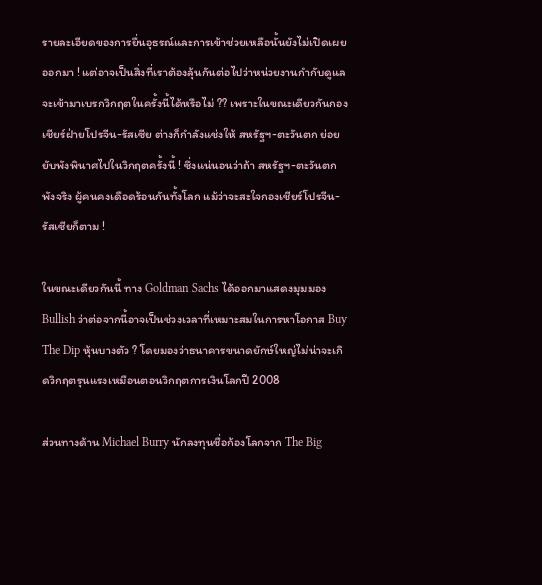รายละเอียดของการยื่นอุธรณ์และการเข้าช่วยเหลือนั้นยังไม่เปิดเผยออกมา ! แต่อาจเป็นสิ่งที่เราต้องลุ้นกันต่อไปว่าหน่วยงานกำกับดูแลจะเข้ามาเบรกวิกฤตในครั้งนี้ได้หรือไม่ ?? เพราะในขณะเดียวกันกองเชียร์ฝ่ายโปรจีน-รัสเซีย ต่างก็กำลังแช่งให้ สหรัฐฯ-ตะวันตก ย่อยยับพังพินาศไปในวิกฤตครั้งนี้ ! ซึ่งแน่นอนว่าถ้า สหรัฐฯ-ตะวันตก พังจริง ผู้คนคงเดือดร้อนกันทั้งโลก แม้ว่าจะสะใจกองเชียร์โปรจีน-รัสเซียก็ตาม !

ในขณะเดียวกันนี้ ทาง Goldman Sachs ได้ออกมาแสดงมุมมอง Bullish ว่าต่อจากนี้อาจเป็นช่วงเวลาที่เหมาะสมในการหาโอกาส Buy The Dip หุ้นบางตัว ? โดยมองว่าธนาคารขนาดยักษ์ใหญ่ไม่น่าจะเกิดวิกฤตรุนแรงเหมือนตอนวิกฤตการเงินโลกปี 2008

ส่วนทางด้าน Michael Burry นักลงทุนชื่อก้องโลกจาก The Big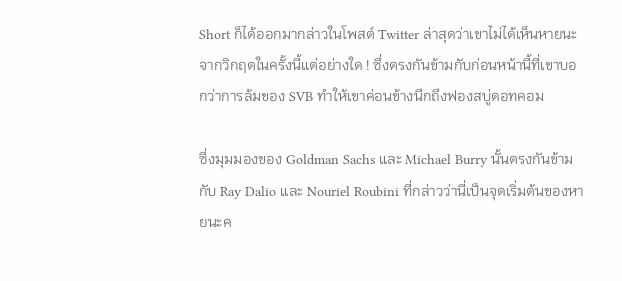Short ก็ได้ออกมากล่าวในโพสต์ Twitter ล่าสุดว่าเขาไม่ได้เห็นหายนะจากวิกฤตในครั้งนี้แต่อย่างใด ! ซึ่งตรงกันข้ามกับก่อนหน้านี้ที่เขาบอกว่าการล้มของ SVB ทำให้เขาค่อนข้างนึกถึงฟองสบู่ดอทคอม

ซึ่งมุมมองของ Goldman Sachs และ Michael Burry นั้นตรงกันข้ามกับ Ray Dalio และ Nouriel Roubini ที่กล่าวว่านี่เป็นจุดเริ่มต้นของหายนะค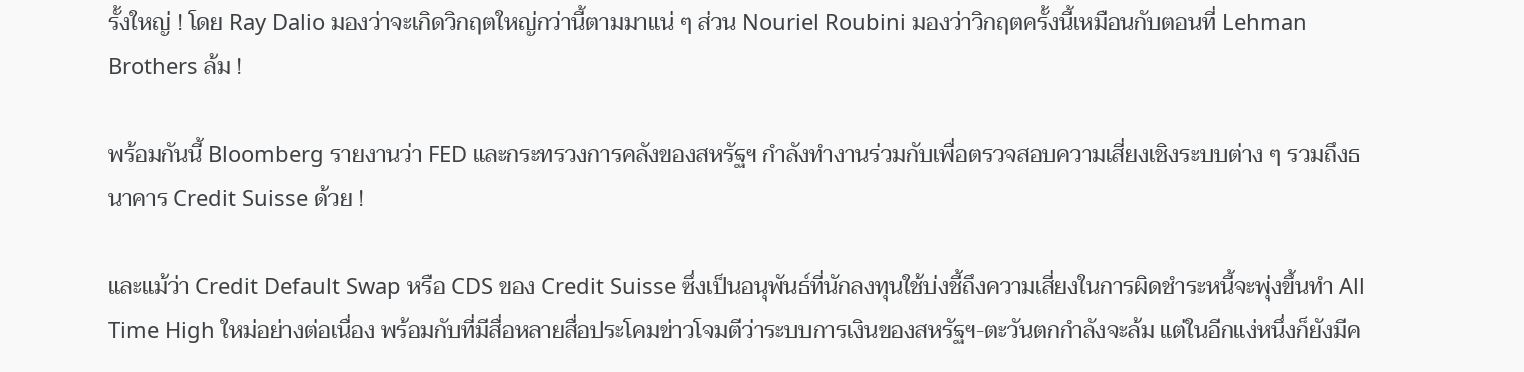รั้งใหญ่ ! โดย Ray Dalio มองว่าจะเกิดวิกฤตใหญ่กว่านี้ตามมาแน่ ๆ ส่วน Nouriel Roubini มองว่าวิกฤตครั้งนี้เหมือนกับตอนที่ Lehman Brothers ล้ม !

พร้อมกันนี้ Bloomberg รายงานว่า FED และกระทรวงการคลังของสหรัฐฯ กำลังทำงานร่วมกับเพื่อตรวจสอบความเสี่ยงเชิงระบบต่าง ๆ รวมถึงธนาคาร Credit Suisse ด้วย !

และแม้ว่า Credit Default Swap หรือ CDS ของ Credit Suisse ซึ่งเป็นอนุพันธ์ที่นักลงทุนใช้บ่งชี้ถึงความเสี่ยงในการผิดชำระหนี้จะพุ่งขึ้นทำ All Time High ใหม่อย่างต่อเนื่อง พร้อมกับที่มีสื่อหลายสื่อประโคมข่าวโจมตีว่าระบบการเงินของสหรัฐฯ-ตะวันตกกำลังจะล้ม แต่ในอีกแง่หนึ่งก็ยังมีค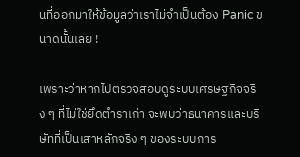นที่ออกมาให้ข้อมูลว่าเราไม่จำเป็นต้อง Panic ขนาดนั้นเลย !

เพราะว่าหากไปตรวจสอบดูระบบเศรษฐกิจจริง ๆ ที่ไม่ใช่ยึดตำราเก่า จะพบว่าธนาคารและบริษัทที่เป็นเสาหลักจริง ๆ ของระบบการ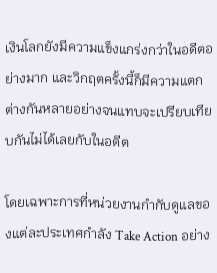เงินโลกยังมีความแข็งแกร่งกว่าในอดีตอย่างมาก และวิกฤตครั้งนี้ก็มีความแตกต่างกันหลายอย่างจนแทบจะเปรียบเทียบกันไม่ได้เลยกับในอดีต

โดยเฉพาะการที่หน่วยงานกำกับดูแลของแต่ละประเทศกำลัง Take Action อย่าง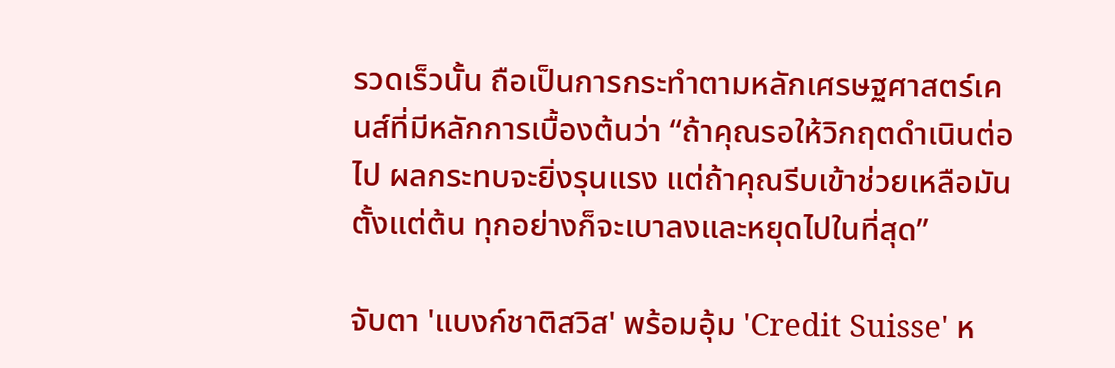รวดเร็วนั้น ถือเป็นการกระทำตามหลักเศรษฐศาสตร์เคนส์ที่มีหลักการเบื้องต้นว่า “ถ้าคุณรอให้วิกฤตดำเนินต่อไป ผลกระทบจะยิ่งรุนแรง แต่ถ้าคุณรีบเข้าช่วยเหลือมันตั้งแต่ต้น ทุกอย่างก็จะเบาลงและหยุดไปในที่สุด”

จับตา 'แบงก์ชาติสวิส' พร้อมอุ้ม 'Credit Suisse' ห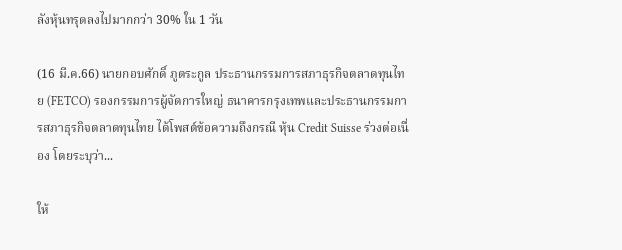ลังหุ้นทรุดลงไปมากกว่า 30% ใน 1 วัน

(16 มี.ค.66) นายกอบศักดิ์ ภูตระกูล ประธานกรรมการสภาธุรกิจตลาดทุนไทย (FETCO) รองกรรมการผู้จัดการใหญ่ ธนาคารกรุงเทพและประธานกรรมการสภาธุรกิจตลาดทุนไทย ได้โพสต์ข้อความถึงกรณี หุ้น Credit Suisse ร่วงต่อเนื่อง โดยระบุว่า...

ให้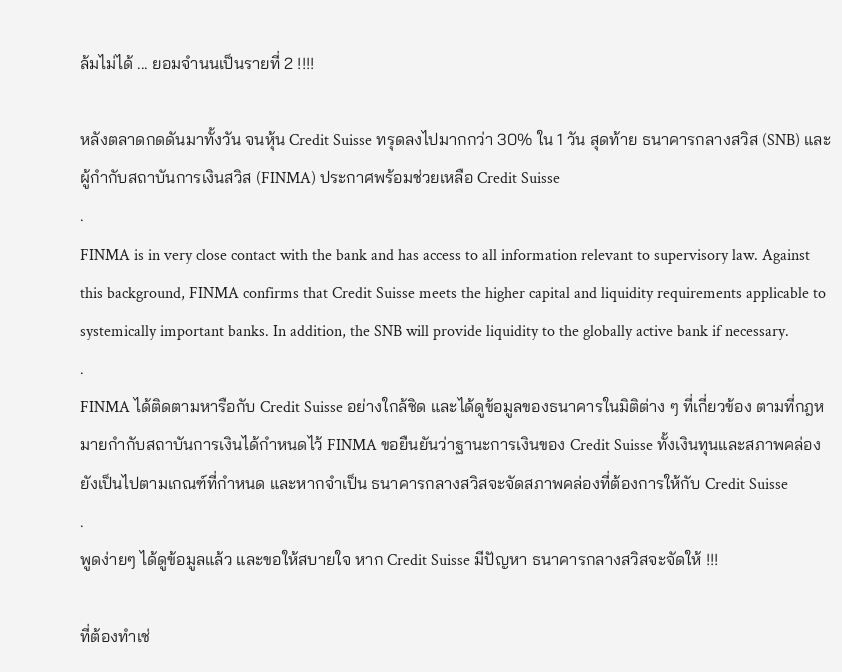ล้มไม่ได้ ... ยอมจำนนเป็นรายที่ 2 !!!!

หลังตลาดกดดันมาทั้งวัน จนหุ้น Credit Suisse ทรุดลงไปมากกว่า 30% ใน 1 วัน สุดท้าย ธนาคารกลางสวิส (SNB) และผู้กำกับสถาบันการเงินสวิส (FINMA) ประกาศพร้อมช่วยเหลือ Credit Suisse
.
FINMA is in very close contact with the bank and has access to all information relevant to supervisory law. Against this background, FINMA confirms that Credit Suisse meets the higher capital and liquidity requirements applicable to systemically important banks. In addition, the SNB will provide liquidity to the globally active bank if necessary.
.
FINMA ได้ติดตามหารือกับ Credit Suisse อย่างใกล้ชิด และได้ดูข้อมูลของธนาคารในมิติต่าง ๆ ที่เกี่ยวข้อง ตามที่กฎหมายกำกับสถาบันการเงินได้กำหนดไว้ FINMA ขอยืนยันว่าฐานะการเงินของ Credit Suisse ทั้งเงินทุนและสภาพคล่องยังเป็นไปตามเกณฑ์ที่กำหนด และหากจำเป็น ธนาคารกลางสวิสจะจัดสภาพคล่องที่ต้องการให้กับ Credit Suisse
.
พูดง่ายๆ ได้ดูข้อมูลแล้ว และขอให้สบายใจ หาก Credit Suisse มีปัญหา ธนาคารกลางสวิสจะจัดให้ !!!

ที่ต้องทำเช่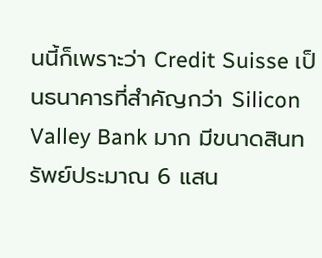นนี้ก็เพราะว่า Credit Suisse เป็นธนาคารที่สำคัญกว่า Silicon Valley Bank มาก มีขนาดสินทรัพย์ประมาณ 6 แสน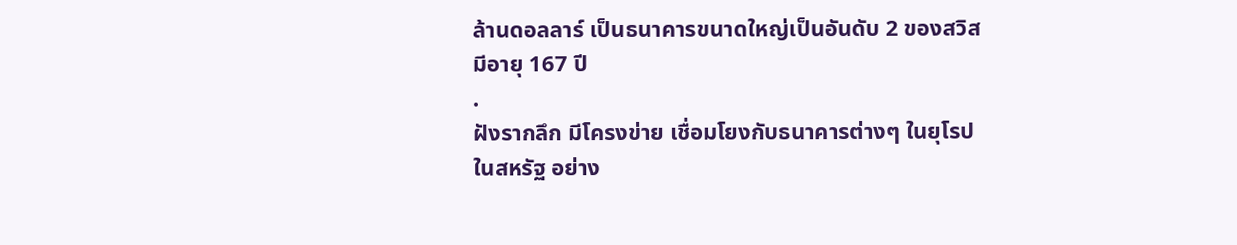ล้านดอลลาร์ เป็นธนาคารขนาดใหญ่เป็นอันดับ 2 ของสวิส มีอายุ 167 ปี
.
ฝังรากลึก มีโครงข่าย เชื่อมโยงกับธนาคารต่างๆ ในยุโรป ในสหรัฐ อย่าง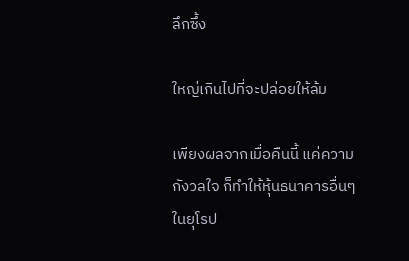ลึกซึ้ง

ใหญ่เกินไปที่จะปล่อยให้ล้ม

เพียงผลจากเมื่อคืนนี้ แค่ความกังวลใจ ก็ทำให้หุ้นธนาคารอื่นๆ ในยุโรป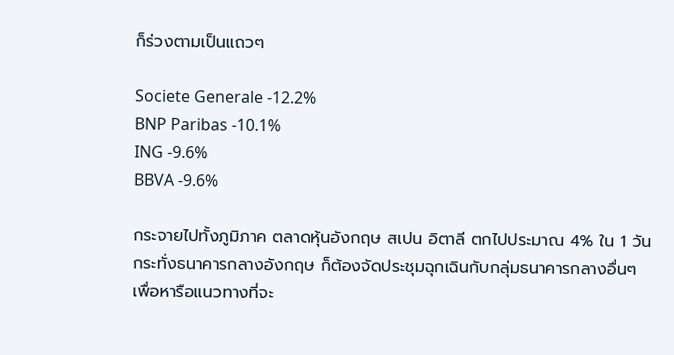ก็ร่วงตามเป็นแถวๆ

Societe Generale -12.2%
BNP Paribas -10.1%
ING -9.6%
BBVA -9.6%

กระจายไปทั้งภูมิภาค ตลาดหุ้นอังกฤษ สเปน อิตาลี ตกไปประมาณ 4% ใน 1 วัน กระทั่งธนาคารกลางอังกฤษ ก็ต้องจัดประชุมฉุกเฉินกับกลุ่มธนาคารกลางอื่นๆ เพื่อหารือแนวทางที่จะ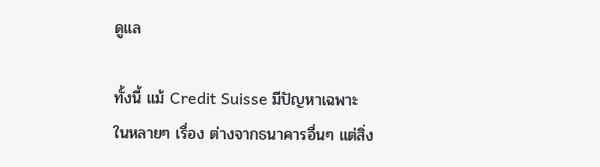ดูแล

ทั้งนี้ แม้ Credit Suisse มีปัญหาเฉพาะในหลายๆ เรื่อง ต่างจากธนาคารอื่นๆ แต่สิ่ง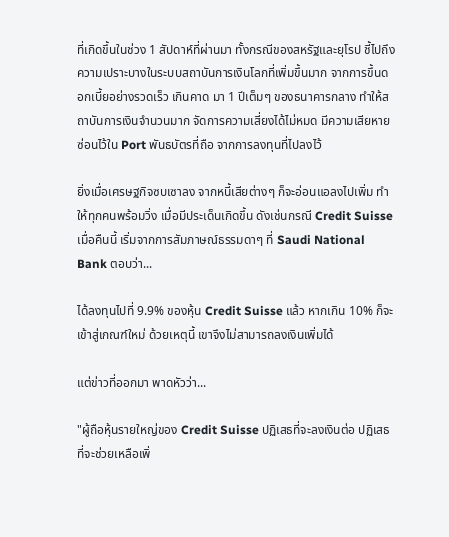ที่เกิดขึ้นในช่วง 1 สัปดาห์ที่ผ่านมา ทั้งกรณีของสหรัฐและยุโรป ชี้ไปถึงความเปราะบางในระบบสถาบันการเงินโลกที่เพิ่มขึ้นมาก จากการขึ้นดอกเบี้ยอย่างรวดเร็ว เกินคาด มา 1 ปีเต็มๆ ของธนาคารกลาง ทำให้สถาบันการเงินจำนวนมาก จัดการความเสี่ยงได้ไม่หมด มีความเสียหายซ่อนไว้ใน Port พันธบัตรที่ถือ จากการลงทุนที่ไปลงไว้

ยิ่งเมื่อเศรษฐกิจซบเซาลง จากหนี้เสียต่างๆ ก็จะอ่อนแอลงไปเพิ่ม ทำให้ทุกคนพร้อมวิ่ง เมื่อมีประเด็นเกิดขึ้น ดังเช่นกรณี Credit Suisse เมื่อคืนนี้ เริ่มจากการสัมภาษณ์ธรรมดาๆ ที่ Saudi National Bank ตอบว่า...

ได้ลงทุนไปที่ 9.9% ของหุ้น Credit Suisse แล้ว หากเกิน 10% ก็จะเข้าสู่เกณฑ์ใหม่ ด้วยเหตุนี้ เขาจึงไม่สามารถลงเงินเพิ่มได้

แต่ข่าวที่ออกมา พาดหัวว่า...

"ผู้ถือหุ้นรายใหญ่ของ Credit Suisse ปฏิเสธที่จะลงเงินต่อ ปฏิเสธที่จะช่วยเหลือเพิ่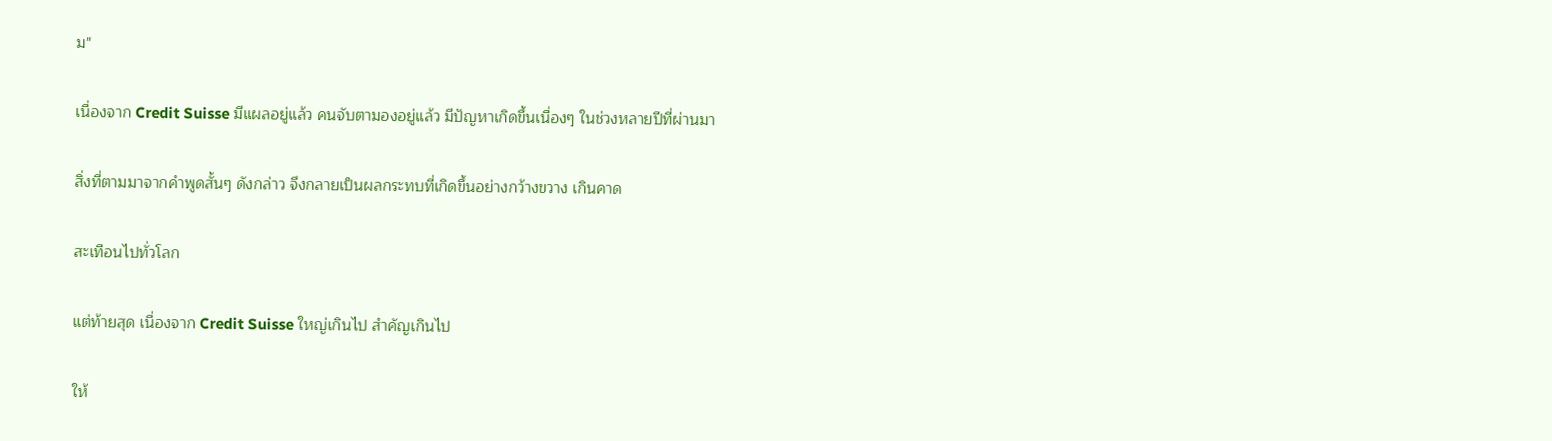ม"

เนื่องจาก Credit Suisse มีแผลอยู่แล้ว คนจับตามองอยู่แล้ว มีปัญหาเกิดขึ้นเนื่องๆ ในช่วงหลายปีที่ผ่านมา

สิ่งที่ตามมาจากคำพูดสั้นๆ ดังกล่าว จึงกลายเป็นผลกระทบที่เกิดขึ้นอย่างกว้างขวาง เกินคาด

สะเทือนไปทั่วโลก

แต่ท้ายสุด เนื่องจาก Credit Suisse ใหญ่เกินไป สำคัญเกินไป

ให้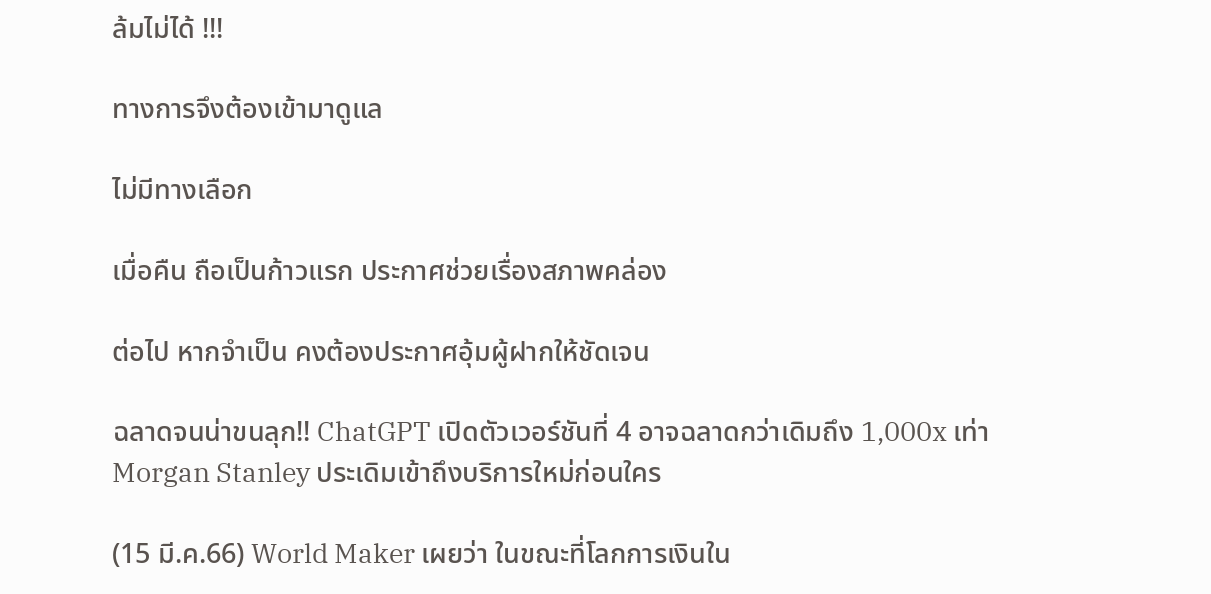ล้มไม่ได้ !!!

ทางการจึงต้องเข้ามาดูแล

ไม่มีทางเลือก

เมื่อคืน ถือเป็นก้าวแรก ประกาศช่วยเรื่องสภาพคล่อง

ต่อไป หากจำเป็น คงต้องประกาศอุ้มผู้ฝากให้ชัดเจน

ฉลาดจนน่าขนลุก!! ChatGPT เปิดตัวเวอร์ชันที่ 4 อาจฉลาดกว่าเดิมถึง 1,000x เท่า Morgan Stanley ประเดิมเข้าถึงบริการใหม่ก่อนใคร

(15 มี.ค.66) World Maker เผยว่า ในขณะที่โลกการเงินใน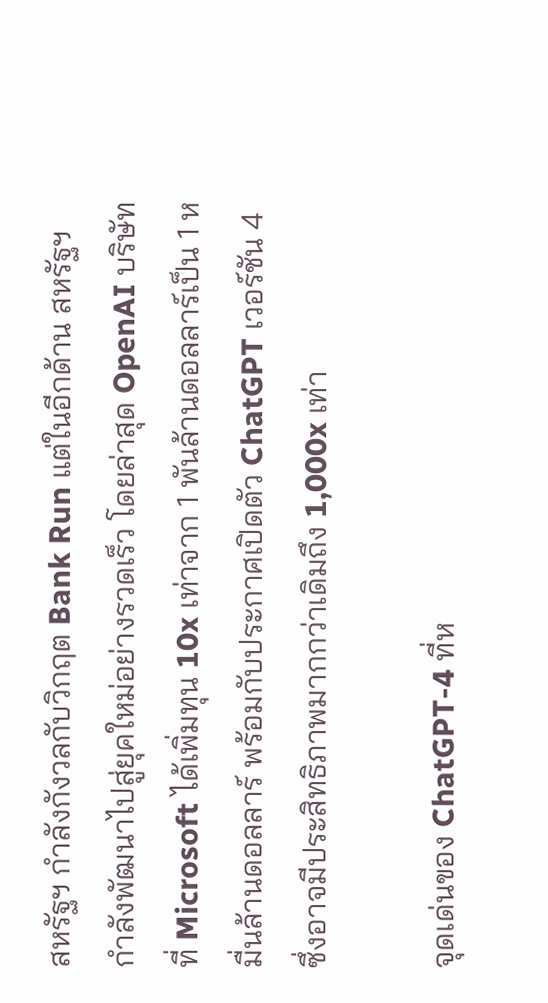สหรัฐฯ กำลังกังวลกับวิกฤต Bank Run แต่ในอีกด้าน สหรัฐฯ กำลังพัฒนาไปสู่ยุคใหม่อย่างรวดเร็ว โดยล่าสุด OpenAI บริษัทที่ Microsoft ได้เพิ่มทุน 10x เท่าจาก 1 พันล้านดอลลาร์เป็น 1 หมื่นล้านดอลลาร์ พร้อมกับประกาศเปิดตัว ChatGPT เวอร์ชัน 4 ซึ่งอาจมีประสิทธิภาพมากกว่าเดิมถึง 1,000x เท่า

จุดเด่นของ ChatGPT-4 ที่ห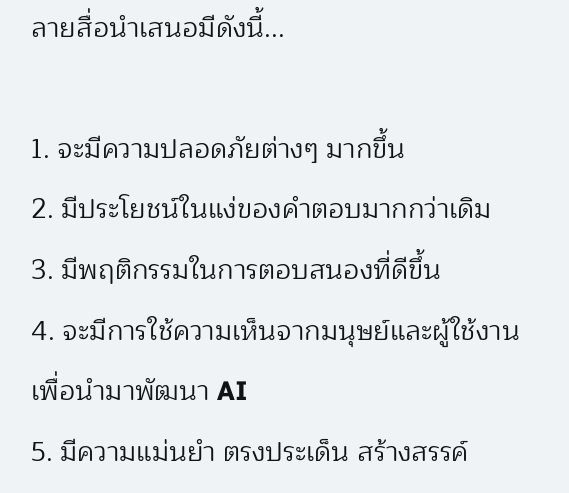ลายสื่อนำเสนอมีดังนี้...

1. จะมีความปลอดภัยต่างๆ มากขึ้น
2. มีประโยชน์ในแง่ของคำตอบมากกว่าเดิม
3. มีพฤติกรรมในการตอบสนองที่ดีขึ้น
4. จะมีการใช้ความเห็นจากมนุษย์และผู้ใช้งานเพื่อนำมาพัฒนา AI
5. มีความแม่นยำ ตรงประเด็น สร้างสรรค์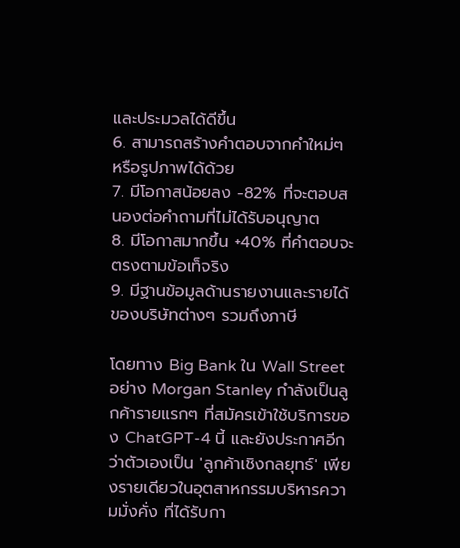และประมวลได้ดีขึ้น
6. สามารถสร้างคำตอบจากคำใหม่ๆ หรือรูปภาพได้ด้วย
7. มีโอกาสน้อยลง -82% ที่จะตอบสนองต่อคำถามที่ไม่ได้รับอนุญาต
8. มีโอกาสมากขึ้น +40% ที่คำตอบจะตรงตามข้อเท็จริง
9. มีฐานข้อมูลด้านรายงานและรายได้ของบริษัทต่างๆ รวมถึงภาษี

โดยทาง Big Bank ใน Wall Street อย่าง Morgan Stanley กำลังเป็นลูกค้ารายแรกๆ ที่สมัครเข้าใช้บริการของ ChatGPT-4 นี้ และยังประกาศอีกว่าตัวเองเป็น 'ลูกค้าเชิงกลยุทธ์' เพียงรายเดียวในอุตสาหกรรมบริหารความมั่งคั่ง ที่ได้รับกา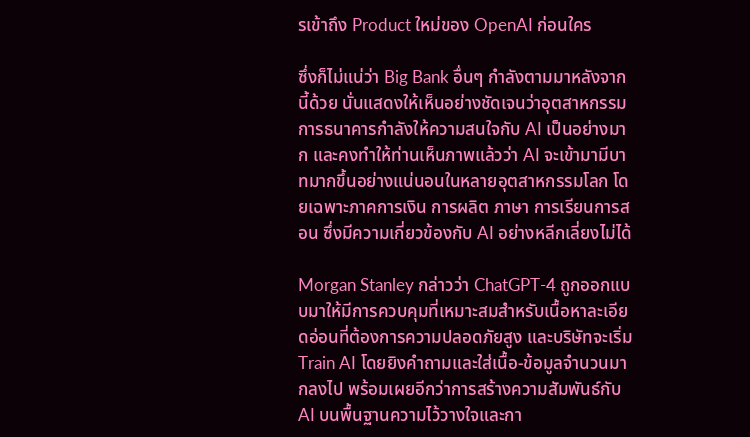รเข้าถึง Product ใหม่ของ OpenAI ก่อนใคร

ซึ่งก็ไม่แน่ว่า Big Bank อื่นๆ กำลังตามมาหลังจากนี้ด้วย นั่นแสดงให้เห็นอย่างชัดเจนว่าอุตสาหกรรมการธนาคารกำลังให้ความสนใจกับ AI เป็นอย่างมาก และคงทำให้ท่านเห็นภาพแล้วว่า AI จะเข้ามามีบาทมากขึ้นอย่างแน่นอนในหลายอุตสาหกรรมโลก โดยเฉพาะภาคการเงิน การผลิต ภาษา การเรียนการสอน ซึ่งมีความเกี่ยวข้องกับ AI อย่างหลีกเลี่ยงไม่ได้

Morgan Stanley กล่าวว่า ChatGPT-4 ถูกออกแบบมาให้มีการควบคุมที่เหมาะสมสำหรับเนื้อหาละเอียดอ่อนที่ต้องการความปลอดภัยสูง และบริษัทจะเริ่ม Train AI โดยยิงคำถามและใส่เนื้อ-ข้อมูลจำนวนมากลงไป พร้อมเผยอีกว่าการสร้างความสัมพันธ์กับ AI บนพื้นฐานความไว้วางใจและกา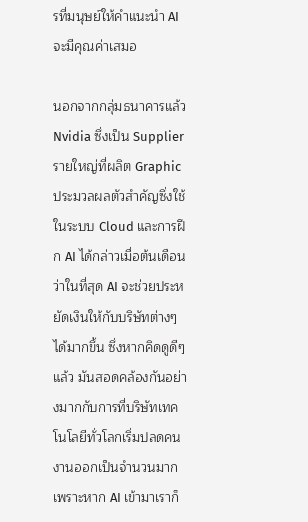รที่มนุษย์ให้คำแนะนำ AI จะมีคุณค่าเสมอ

นอกจากกลุ่มธนาคารแล้ว Nvidia ซึ่งเป็น Supplier รายใหญ่ที่ผลิต Graphic ประมวลผลตัวสำคัญซึ่งใช้ในระบบ Cloud และการฝึก AI ได้กล่าวเมื่อต้นเดือนว่าในที่สุด AI จะช่วยประหยัดเงินให้กับบริษัทต่างๆ ได้มากขึ้น ซึ่งหากคิดดูดีๆ แล้ว มันสอดคล้องกันอย่างมากกับการที่บริษัทเทคโนโลยีทั่วโลกเริ่มปลดคนงานออกเป็นจำนวนมาก เพราะหาก AI เข้ามาเราก็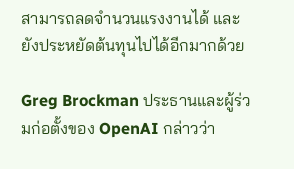สามารถลดจำนวนแรงงานได้ และยังประหยัดต้นทุนไปได้อีกมากด้วย

Greg Brockman ประธานและผู้ร่วมก่อตั้งของ OpenAI กล่าวว่า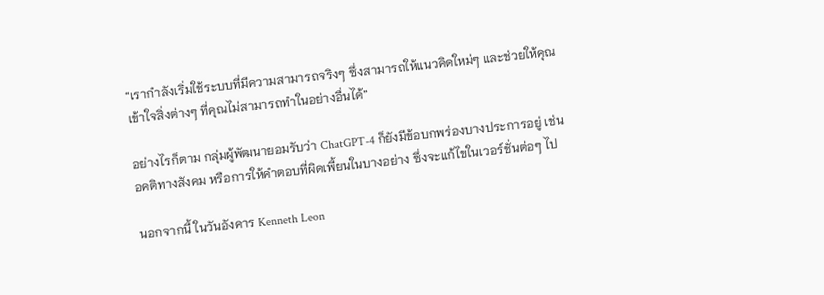“เรากำลังเริ่มใช้ระบบที่มีความสามารถจริงๆ ซึ่งสามารถให้แนวคิดใหม่ๆ และช่วยให้คุณเข้าใจสิ่งต่างๆ ที่คุณไม่สามารถทำในอย่างอื่นได้”

อย่างไรก็ตาม กลุ่มผู้พัฒนายอมรับว่า ChatGPT-4 ก็ยังมีข้อบกพร่องบางประการอยู่ เช่น อคติทางสังคม หรือการให้คำตอบที่ผิดเพี้ยนในบางอย่าง ซึ่งจะแก้ไขในเวอร์ชั่นต่อๆ ไป

นอกจากนี้ ในวันอังคาร Kenneth Leon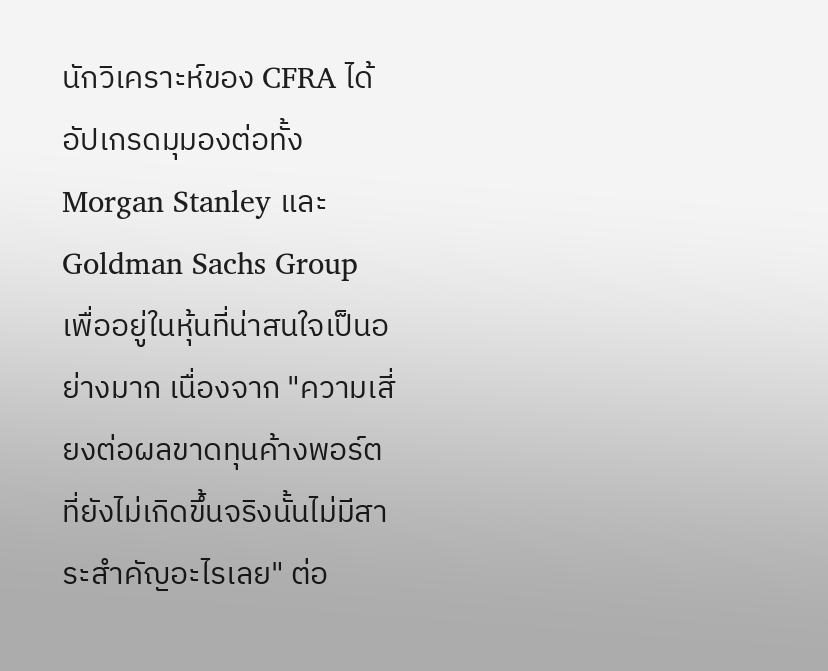นักวิเคราะห์ของ CFRA ได้อัปเกรดมุมองต่อทั้ง Morgan Stanley และ Goldman Sachs Group เพื่ออยู่ในหุ้นที่น่าสนใจเป็นอย่างมาก เนื่องจาก "ความเสี่ยงต่อผลขาดทุนค้างพอร์ตที่ยังไม่เกิดขึ้นจริงนั้นไม่มีสาระสำคัญอะไรเลย" ต่อ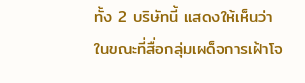ทั้ง 2 บริษัทนี้ แสดงให้เห็นว่าในขณะที่สื่อกลุ่มเผด็จการเฝ้าโจ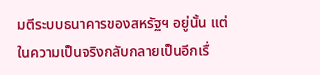มตีระบบธนาคารของสหรัฐฯ อยู่นั้น แต่ในความเป็นจริงกลับกลายเป็นอีกเรื่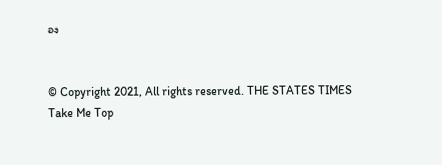อง


© Copyright 2021, All rights reserved. THE STATES TIMES
Take Me Top